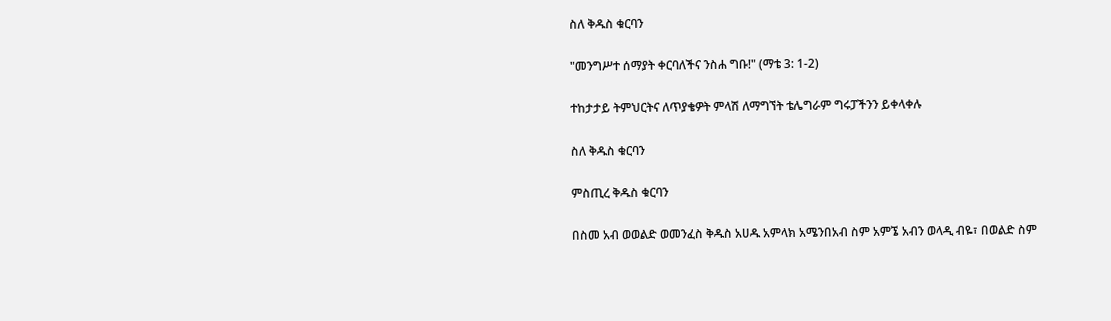ስለ ቅዱስ ቁርባን

"መንግሥተ ሰማያት ቀርባለችና ንስሐ ግቡ!" (ማቴ 3: 1-2)

ተከታታይ ትምህርትና ለጥያቄዎት ምላሽ ለማግኘት ቴሌግራም ግሩፓችንን ይቀላቀሉ

ስለ ቅዱስ ቁርባን

ምስጢረ ቅዱስ ቁርባን

በስመ አብ ወወልድ ወመንፈስ ቅዱስ አሀዱ አምላክ አሜንበአብ ስም አምኜ አብን ወላዲ ብዬ፣ በወልድ ስም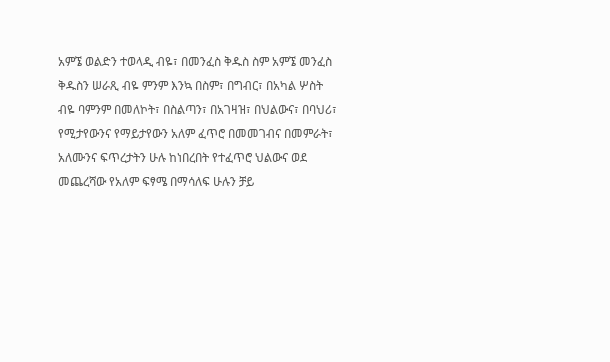አምኜ ወልድን ተወላዲ ብዬ፣ በመንፈስ ቅዱስ ስም አምኜ መንፈስ ቅዱስን ሠራጺ ብዬ ምንም እንኳ በስም፣ በግብር፣ በአካል ሦስት ብዬ ባምንም በመለኮት፣ በስልጣን፣ በአገዛዝ፣ በህልውና፣ በባህሪ፣ የሚታየውንና የማይታየውን አለም ፈጥሮ በመመገብና በመምራት፣ አለሙንና ፍጥረታትን ሁሉ ከነበረበት የተፈጥሮ ህልውና ወደ መጨረሻው የአለም ፍፃሜ በማሳለፍ ሁሉን ቻይ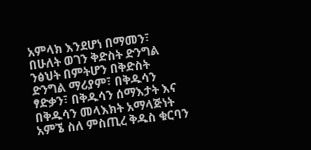አምላክ እንደሆነ በማመን፣ በሁለት ወገን ቅድስት ድንግል ንፅህት በምትሆን በቅድስት ድንግል ማሪያም፣ በቅዱሳን ፃድቃን፣ በቅዱሳን ሰማእታት እና በቅዱሳን መላእክት አማላጅነት አምኜ ስለ ምስጢረ ቅዱስ ቁርባን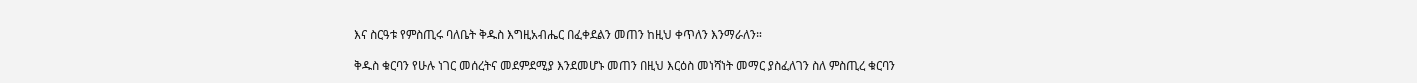እና ስርዓቱ የምስጢሩ ባለቤት ቅዱስ እግዚአብሔር በፈቀደልን መጠን ከዚህ ቀጥለን እንማራለን።

ቅዱስ ቁርባን የሁሉ ነገር መሰረትና መደምደሚያ እንደመሆኑ መጠን በዚህ እርዕስ መነሻነት መማር ያስፈለገን ስለ ምስጢረ ቁርባን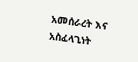አመሰራረት እና አስፈላጊነት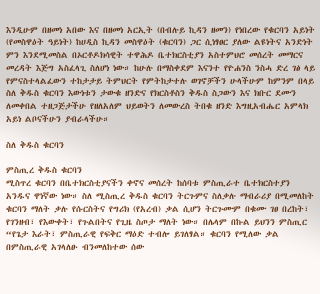እንዲሁም በዘመነ አበው እና በዘመነ አርኢት (በብሉይ ኪዳን ዘመን) የነበረው የቁርባን አይነት (የመስዋዕት ዓይነት) ከሀዲስ ኪዳን መስዋዕት (ቁርባን) ጋር ሲነፃፀር ያለው ልዩነትና አንድነት ምን እንደሚመስል በኦርቶዶክሳዊት ተዋሕዶ ቤተክርስቲያን አስተምህሮ መሰረት መማርና መረዳት እጅግ አስፈላጊ ስለሆነ ነው። ከሁሉ በማስቀደም እናንተ የዮሐንስ ንስሓ ድረ ገፅ ላይ የምናስተላልፈውን ተከታታይ ትምህርት የምትከታተሉ ወገኖቻችን ሁላችሁም ከምንም በላይ ስለ ቅዱስ ቁርባን እውነቱን ታውቁ ዘንድና የክርስቶስን ቅዱስ ስጋውን እና ክቡር ደሙን ለመቀበል ተዘጋጅታችሁ የዘለአለም ህይወትን ለመውረስ ትበቁ ዘንድ እግዚአብሔር አምላክ አይነ ልቦናችሁን ያብራላችሁ።

ስለ ቅዱስ ቁርባን

ምስጢረ ቅዱስ ቁርባን
ሚስጥረ ቁርባን በቤተክርስቲያናችን ቀኖና መሰረት ከሰባቱ ምስጢራተ ቤተክርስተያን አንዱና ዋነኛው ነው። ስለ ሚስጢረ ቅዱስ ቁርባን ትርጉምና ስለቃሉ ማብራሪያ በሚመለከት ቁርባን ማለት ቃሉ የሱርስትና የግሪክ (የአረብ) ቃል ሲሆን ትርጉሙም በቁሙ ገፀ በረከት፣ የገንዘብ፣ የእውቀት፣ የጉልበትና የጊዜ ስጦታ ማለት ነው። በሌላም በኩል ይህንን ምስጢር “የጌታ እራት፣ ምስጢራዊ የፍቅር ማዕድ ተብሎ ይገለፃል። ቁርባን የሚለው ቃል በምስጢራዊ አገላለፁ ብንመለከተው ሰው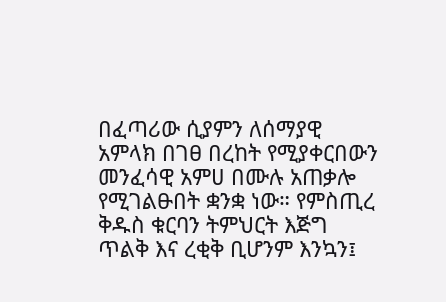በፈጣሪው ሲያምን ለሰማያዊ አምላክ በገፀ በረከት የሚያቀርበውን መንፈሳዊ አምሀ በሙሉ አጠቃሎ የሚገልፁበት ቋንቋ ነው። የምስጢረ ቅዱስ ቁርባን ትምህርት እጅግ ጥልቅ እና ረቂቅ ቢሆንም እንኳን፤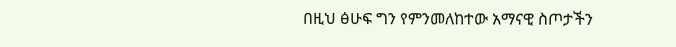በዚህ ፅሁፍ ግን የምንመለከተው አማናዊ ስጦታችን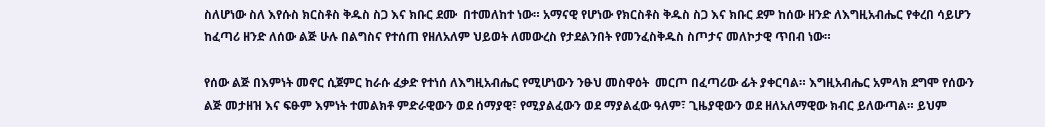ስለሆነው ስለ እየሱስ ክርስቶስ ቅዱስ ስጋ እና ክቡር ደሙ  በተመለከተ ነው። አማናዊ የሆነው የክርስቶስ ቅዱስ ስጋ እና ክቡር ደም ከሰው ዘንድ ለእግዚአብሔር የቀረበ ሳይሆን ከፈጣሪ ዘንድ ለሰው ልጅ ሁሉ በልግስና የተሰጠ የዘለአለም ህይወት ለመውረስ የታደልንበት የመንፈስቅዱስ ስጦታና መለኮታዊ ጥበብ ነው።

የሰው ልጅ በእምነት መኖር ሲጀምር ከራሱ ፈቃድ የተነሰ ለእግዚአብሔር የሚሆነውን ንፁህ መስዋዕት  መርጦ በፈጣሪው ፊት ያቀርባል። እግዚአብሔር አምላክ ደግሞ የሰውን ልጅ መታዘዝ እና ፍፁም እምነት ተመልክቶ ምድራዊውን ወደ ሰማያዊ፣ የሚያልፈውን ወደ ማያልፈው ዓለም፣ ጊዜያዊውን ወደ ዘለአለማዊው ክብር ይለውጣል። ይህም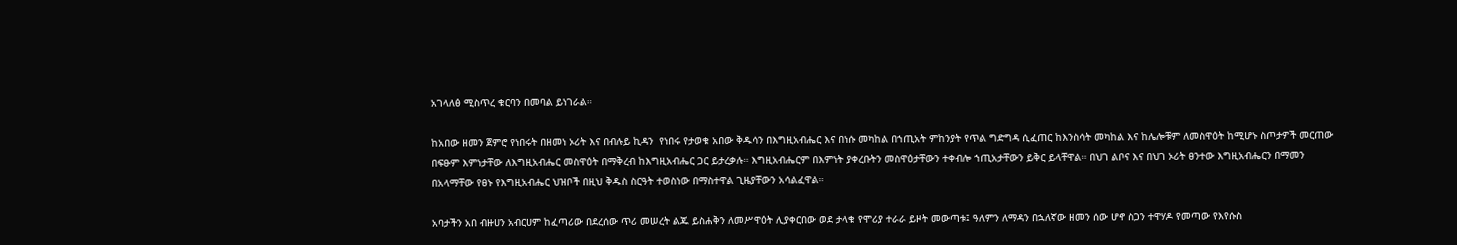አገላለፅ ሚስጥረ ቁርባን በመባል ይነገራል።

ከአበው ዘመን ጀምሮ የነበሩት በዘመነ ኦሪት እና በብሉይ ኪዳን  የነበሩ የታወቁ አበው ቅዱሳን በእግዚአብሔር እና በነሱ መካከል በኀጢአት ምከንያት የጥል ግድግዳ ሲፈጠር ከእንስሳት መካከል እና ከሌሎቹም ለመስዋዕት ከሚሆኑ ስጦታዎች መርጠው በፍፁም እምነታቸው ለእግዚአብሔር መስዋዕት በማቅረብ ከእግዚአብሔር ጋር ይታረቃሉ። እግዚአብሔርም በእምነት ያቀረቡትን መስዋዕታቸውን ተቀብሎ ኀጢአታቸውን ይቅር ይላቸዋል። በህገ ልቦና እና በህገ ኦሪት ፀንተው እግዚአብሔርን በማመን በአላማቸው የፀኑ የእግዚአብሔር ህዝቦች በዚህ ቅዱስ ስርዓት ተወስነው በማስተዋል ጊዜያቸውን አሳልፈዋል።

አባታችን አበ ብዙሀን አብርሀም ከፈጣሪው በደረሰው ጥሪ መሠረት ልጁ ይስሐቅን ለመሥዋዕት ሊያቀርበው ወደ ታላቁ የሞሪያ ተራራ ይዞት መውጣቱ፤ ዓለምን ለማዳን በኋለኛው ዘመን ሰው ሆኖ ስጋን ተዋሃዶ የመጣው የእየሱስ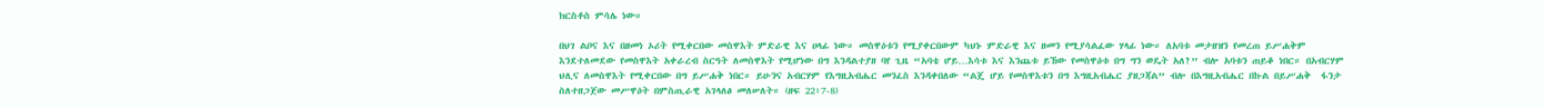ክርስቶስ ምሳሌ ነው።

በህገ ልቦና እና በዘመነ ኦሪት የሚቀርበው መስዋእት ምድራዊ እና ሀላፊ ነው። መስዋዕቱን የሚያቀርበውም ካህኑ ምድራዊ እና ዘመን የሚያሳልፈው ሃላፊ ነው። ለአባቱ መታዘዝን የመረጠ ይሥሐቅም እንደተለመደው የመስዋእት አቀራረብ ስርዓት ለመስዋእት የሚሆነው በግ እንዳልተያዘ ባየ ጊዜ “አባቴ ሆይ…እሳቱ እና እንጨቱ ይኸው የመስዋዕቱ በግ ግን ወዴት አለ?” ብሎ አባቱን ጠይቆ ነበር። በአብርሃም ህሊና ለመስዋእት የሚቀርበው በግ ይሥሐቅ ነበር። ይሁንና አብርሃም የእግዚአብሔር መንፈስ እንዳቀበለው “ልጄ ሆይ የመስዋእቱን በግ እግዚአብሔር ያዘጋጃል” ብሎ በእግዚአብሔር በኩል በይሥሐቅ  ፋንታ ስለተዘጋጀው መሥዋዕት በምስጢራዊ አገላለፅ መለሠለት። (ዘፍ 22፥7-8)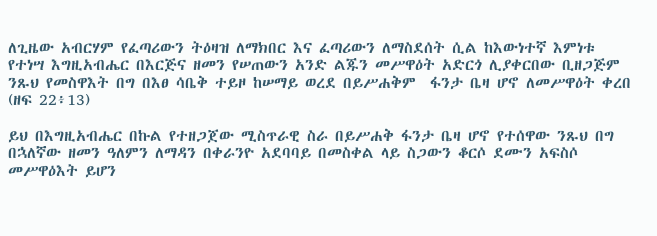ለጊዜው አብርሃም የፈጣሪውን ትዕዛዝ ለማክበር እና ፈጣሪውን ለማስደሰት ሲል ከእውነተኛ እምነቱ የተነሣ እግዚአብሔር በእርጅና ዘመን የሠጠውን አንድ ልጁን መሥዋዕት አድርጎ ሊያቀርበው ቢዘጋጅም ንጹህ የመስዋእት በግ በእፀ ሳቤቅ ተይዞ ከሠማይ ወረደ በይሥሐቅም  ፋንታ ቤዛ ሆኖ ለመሥዋዕት ቀረበ (ዘፍ 22፥13)

ይህ በእግዚአብሔር በኩል የተዘጋጀው ሚስጥራዊ ስራ በይሥሐቅ ፋንታ ቤዛ ሆኖ የተሰዋው ንጹህ በግ በኋለኛው ዘመን ዓለምን ለማዳን በቀራንዮ አደባባይ በመስቀል ላይ ስጋውን ቆርሶ ደሙን አፍስሶ መሥዋዕእት ይሆን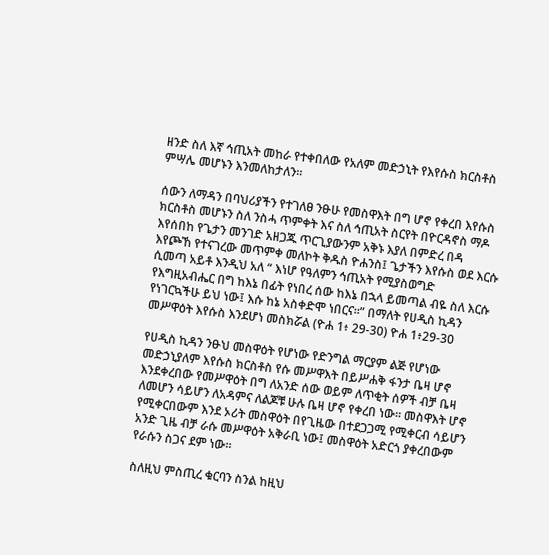ዘንድ ስለ እኛ ኅጢአት መከራ የተቀበለው የአለም መድኃኒት የእየሱስ ክርስቶስ ምሣሌ መሆኑን እንመለከታለን።

ሰውን ለማዳን በባህሪያችን የተገለፀ ንፁሁ የመስዋእት በግ ሆኖ የቀረበ እየሱስ ክርስቶስ መሆኑን ስለ ንስሓ ጥምቀት እና ስለ ኅጢአት ስርየት በዮርዳኖስ ማዶ እየሰበከ የጌታን መንገድ አዘጋጁ ጥርጊያውንም አቅኑ እያለ በምድረ በዳ እየጮኸ የተናገረው መጥምቀ መለኮት ቅዱስ ዮሐንስ፤ ጌታችን እየሱስ ወደ እርሱ ሲመጣ አይቶ እንዲህ አለ “ እነሆ የዓለምን ኅጢአት የሚያስወግድ የእግዚአብሔር በግ ከእኔ በፊት የነበረ ሰው ከእኔ በኋላ ይመጣል ብዬ ስለ እርሱ የነገርኳችሁ ይህ ነው፤ እሱ ከኔ አስቀድሞ ነበርና።” በማለት የሀዲስ ኪዳን መሥዋዕት እየሱስ እንደሆነ መስክሯል (ዮሐ 1፥ 29-30) ዮሐ 1፥29-30

የሀዲስ ኪዳን ንፁህ መስዋዕት የሆነው የድንግል ማርያም ልጅ የሆነው መድኃኒያለም እየሱስ ክርስቶስ የሱ መሥዋእት በይሥሐቅ ፋንታ ቤዛ ሆኖ እንደቀረበው የመሥዋዕት በግ ለአንድ ሰው ወይም ለጥቂት ሰዎች ብቻ ቤዛ ለመሆን ሳይሆን ለአዳምና ለልጆቹ ሁሉ ቤዛ ሆኖ የቀረበ ነው። መስዋእት ሆኖ የሚቀርበውም እንደ ኦሪት መስዋዕት በየጊዜው በተደጋጋሚ የሚቀርብ ሳይሆን አንድ ጊዜ ብቻ ራሱ መሥዋዕት አቅራቢ ነው፤ መስዋዕት አድርጎ ያቀረበውም የራሱን ስጋና ደም ነው።

ስለዚህ ምስጢረ ቁርባን ስንል ከዚህ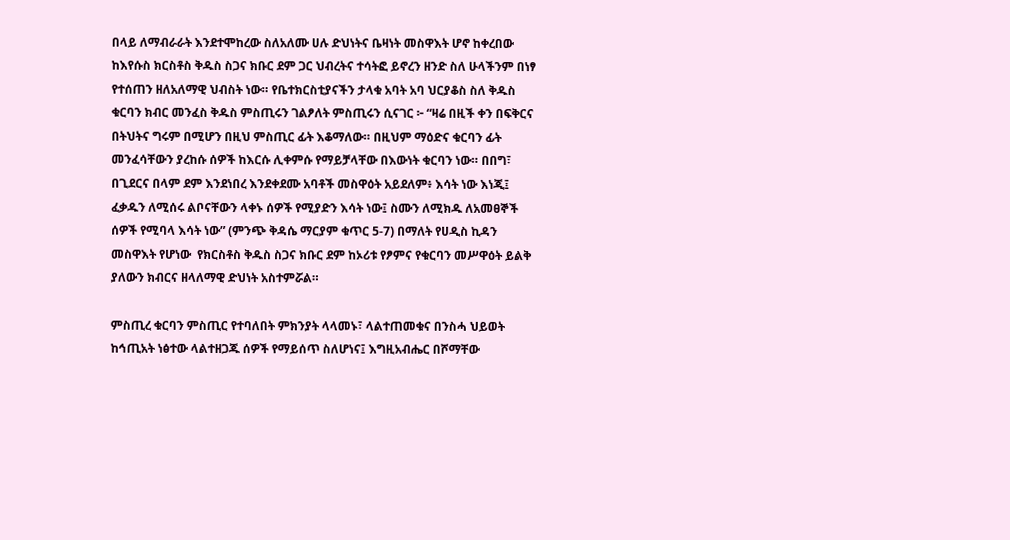በላይ ለማብራራት እንደተሞከረው ስለአለሙ ሀሉ ድህነትና ቤዛነት መስዋእት ሆኖ ከቀረበው ከእየሱስ ክርስቶስ ቅዱስ ስጋና ክቡር ደም ጋር ህብረትና ተሳትፎ ይኖረን ዘንድ ስለ ሁላችንም በነፃ የተሰጠን ዘለአለማዊ ህብስት ነው። የቤተክርስቲያናችን ታላቁ አባት አባ ህርያቆስ ስለ ቅዱስ ቁርባን ክብር መንፈስ ቅዱስ ምስጢሩን ገልፆለት ምስጢሩን ሲናገር ፦ “ዛሬ በዚች ቀን በፍቅርና በትህትና ግሩም በሚሆን በዚህ ምስጢር ፊት እቆማለው። በዚህም ማዕድና ቁርባን ፊት መንፈሳቸውን ያረከሱ ሰዎች ከእርሱ ሊቀምሱ የማይቻላቸው በእውነት ቁርባን ነው። በበግ፣ በጊደርና በላም ደም እንደነበረ እንደቀደሙ አባቶች መስዋዕት አይደለም፥ እሳት ነው እነጂ፤ ፈቃዱን ለሚሰሩ ልቦናቸውን ላቀኑ ሰዎች የሚያድን እሳት ነው፤ ስሙን ለሚክዱ ለአመፀኞች ሰዎች የሚባላ እሳት ነው” (ምንጭ ቅዳሴ ማርያም ቁጥር 5-7) በማለት የሀዲስ ኪዳን መስዋእት የሆነው  የክርስቶስ ቅዱስ ስጋና ክቡር ደም ከኦሪቱ የፆምና የቁርባን መሥዋዕት ይልቅ ያለውን ክብርና ዘላለማዊ ድህነት አስተምሯል።

ምስጢረ ቁርባን ምስጢር የተባለበት ምክንያት ላላመኑ፣ ላልተጠመቁና በንስሓ ህይወት ከኅጢአት ነፅተው ላልተዘጋጁ ሰዎች የማይሰጥ ስለሆነና፤ እግዚአብሔር በሾማቸው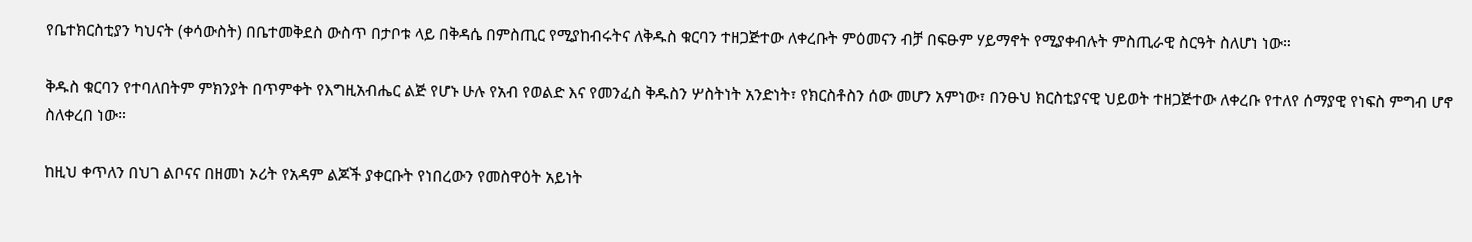የቤተክርስቲያን ካህናት (ቀሳውስት) በቤተመቅደስ ውስጥ በታቦቱ ላይ በቅዳሴ በምስጢር የሚያከብሩትና ለቅዱስ ቁርባን ተዘጋጅተው ለቀረቡት ምዕመናን ብቻ በፍፁም ሃይማኖት የሚያቀብሉት ምስጢራዊ ስርዓት ስለሆነ ነው።

ቅዱስ ቁርባን የተባለበትም ምክንያት በጥምቀት የእግዚአብሔር ልጅ የሆኑ ሁሉ የአብ የወልድ እና የመንፈስ ቅዱስን ሦስትነት አንድነት፣ የክርስቶስን ሰው መሆን አምነው፣ በንፁህ ክርስቲያናዊ ህይወት ተዘጋጅተው ለቀረቡ የተለየ ሰማያዊ የነፍስ ምግብ ሆኖ ስለቀረበ ነው።

ከዚህ ቀጥለን በህገ ልቦናና በዘመነ ኦሪት የአዳም ልጆች ያቀርቡት የነበረውን የመስዋዕት አይነት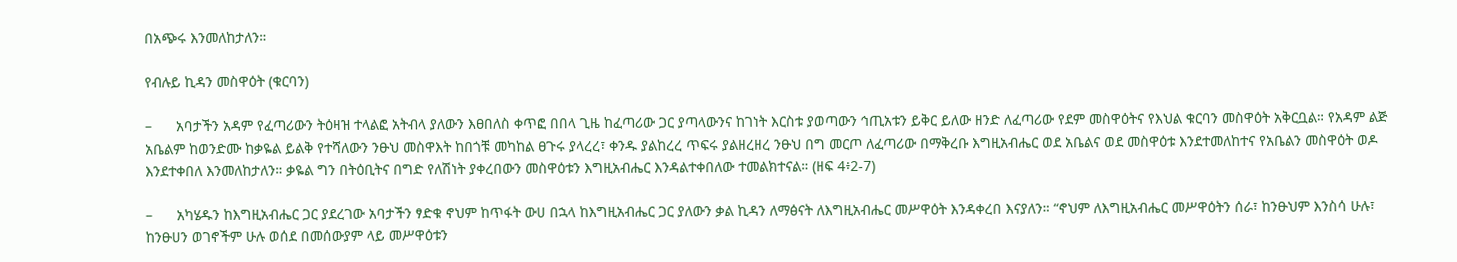በአጭሩ እንመለከታለን።

የብሉይ ኪዳን መስዋዕት (ቁርባን)

–      አባታችን አዳም የፈጣሪውን ትዕዛዝ ተላልፎ አትብላ ያለውን እፀበለስ ቀጥፎ በበላ ጊዜ ከፈጣሪው ጋር ያጣላውንና ከገነት እርስቱ ያወጣውን ኅጢአቱን ይቅር ይለው ዘንድ ለፈጣሪው የደም መስዋዕትና የእህል ቁርባን መስዋዕት አቅርቧል። የአዳም ልጅ አቤልም ከወንድሙ ከቃዬል ይልቅ የተሻለውን ንፁህ መስዋእት ከበጎቹ መካከል ፀጉሩ ያላረረ፣ ቀንዱ ያልከረረ ጥፍሩ ያልዘረዘረ ንፁህ በግ መርጦ ለፈጣሪው በማቅረቡ እግዚአብሔር ወደ አቤልና ወደ መስዋዕቱ እንደተመለከተና የአቤልን መስዋዕት ወዶ እንደተቀበለ እንመለከታለን። ቃዬል ግን በትዕቢትና በግድ የለሽነት ያቀረበውን መስዋዕቱን እግዚአብሔር እንዳልተቀበለው ተመልክተናል። (ዘፍ 4፥2-7)

–      አካሄዱን ከእግዚአብሔር ጋር ያደረገው አባታችን ፃድቁ ኖህም ከጥፋት ውሀ በኋላ ከእግዚአብሔር ጋር ያለውን ቃል ኪዳን ለማፅናት ለእግዚአብሔር መሥዋዕት እንዳቀረበ እናያለን። “ኖህም ለእግዚአብሔር መሥዋዕትን ሰራ፣ ከንፁህም እንስሳ ሁሉ፣ ከንፁሀን ወገኖችም ሁሉ ወሰደ በመሰውያም ላይ መሥዋዕቱን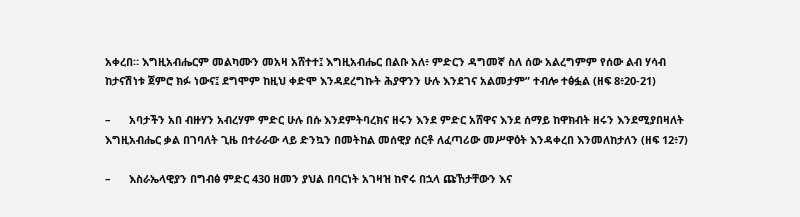አቀረበ። እግዚአብሔርም መልካሙን መአዛ አሸተተ፤ እግዚአብሔር በልቡ አለ፥ ምድርን ዳግመኛ ስለ ሰው አልረግምም የሰው ልብ ሃሳብ ከታናሽነቱ ጀምሮ ክፉ ነውና፤ ደግሞም ከዚህ ቀድሞ እንዳደረግኩት ሕያዋንን ሁሉ እንደገና አልመታም” ተብሎ ተፅፏል (ዘፍ 8፥20-21)

–      አባታችን አበ ብዙሃን አብረሃም ምድር ሁሉ በሱ እንደምትባረክና ዘሩን እንደ ምድር አሸዋና እንደ ሰማይ ከዋክብት ዘሩን እንደሚያበዛለት እግዚአብሔር ቃል በገባለት ጊዜ በተራራው ላይ ድንኳን በመትከል መሰዊያ ሰርቶ ለፈጣሪው መሥዋዕት እንዳቀረበ እንመለከታለን (ዘፍ 12፥7)

–      እስራኤላዊያን በግብፅ ምድር 430 ዘመን ያህል በባርነት አገዛዝ ከኖሩ በኋላ ጩኸታቸውን እና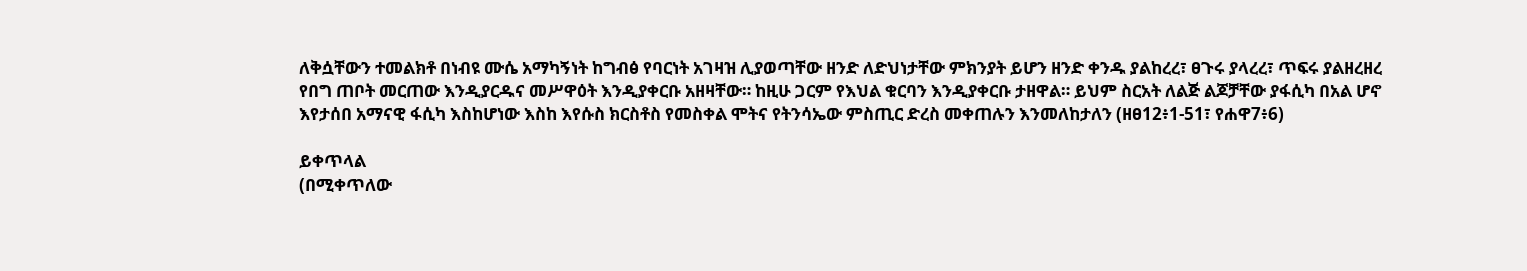ለቅሷቸውን ተመልክቶ በነብዩ ሙሴ አማካኝነት ከግብፅ የባርነት አገዛዝ ሊያወጣቸው ዘንድ ለድህነታቸው ምክንያት ይሆን ዘንድ ቀንዱ ያልከረረ፣ ፀጉሩ ያላረረ፣ ጥፍሩ ያልዘረዘረ የበግ ጠቦት መርጠው እንዲያርዱና መሥዋዕት እንዲያቀርቡ አዘዛቸው። ከዚሁ ጋርም የእህል ቁርባን እንዲያቀርቡ ታዘዋል። ይህም ስርአት ለልጅ ልጆቻቸው ያፋሲካ በአል ሆኖ እየታሰበ አማናዊ ፋሲካ እስከሆነው እስከ እየሱስ ክርስቶስ የመስቀል ሞትና የትንሳኤው ምስጢር ድረስ መቀጠሉን እንመለከታለን (ዘፀ12፥1-51፣ የሐዋ7፥6)

ይቀጥላል
(በሚቀጥለው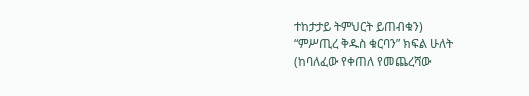ተከታታይ ትምህርት ይጠብቁን)
“ምሥጢረ ቅዱስ ቁርባን” ክፍል ሁለት
(ከባለፈው የቀጠለ የመጨረሻው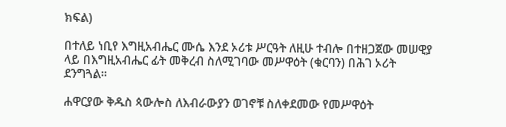ክፍል)

በተለይ ነቢየ እግዚአብሔር ሙሴ እንደ ኦሪቱ ሥርዓት ለዚሁ ተብሎ በተዘጋጀው መሠዊያ ላይ በእግዚአብሔር ፊት መቅረብ ስለሚገባው መሥዋዕት (ቁርባን) በሕገ ኦሪት ደንግጓል።

ሐዋርያው ቅዱስ ጳውሎስ ለእብራውያን ወገኖቹ ስለቀደመው የመሥዋዕት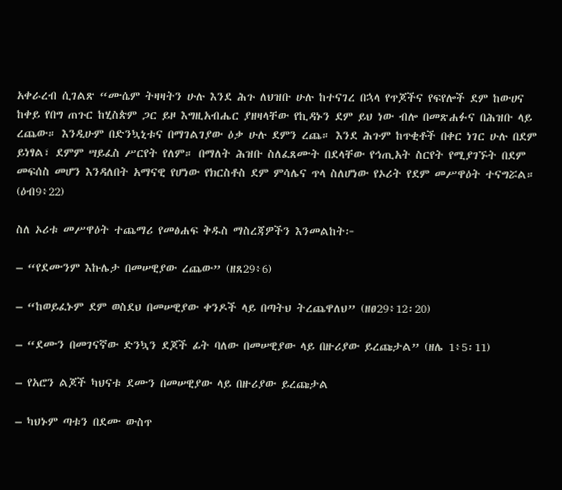አቀራረብ ሲገልጽ “ሙሴም ትዛዛትን ሁሉ እንደ ሕጉ ለህዝቡ ሁሉ ከተናገረ በኋላ የጥጆችና የፍየሎች ደም ከውሀና ከቀይ የበግ ጠጉር ከሂስጵም ጋር ይዞ እግዚአብሔር ያዘዛላቸው የኪዳኑን ደም ይህ ነው ብሎ በመጽሐፉና በሕዝቡ ላይ ረጨው። እንዲሁም በድንኳኒቱና በማገልገያው ዕቃ ሁሉ ደምን ረጨ። እንደ ሕጉም ከጥቂቶች በቀር ነገር ሁሉ በደም ይነፃል፣ ደምም ሣይፈስ ሥርየት የለም። በማለት ሕዝቡ ስለፈጸሙት በደላቸው የኅጢአት ስርየት የሚያገኙት በደም መፍሰስ መሆን እንዳለበት አማናዊ የሆነው የክርስቶስ ደም ምሳሌና ጥላ ስለሆነው የኦሪት የደም መሥዋዕት ተናግሯል። (ዕብ9፥22)

ስለ ኦሪቱ መሥዋዕት ተጨማሪ የመፅሐፍ ቅዱስ ማስረጃዎችን እንመልከት፦

– “የደሙንም እኩሌታ በመሠዊያው ረጨው” (ዘጸ29፥6)

– “ከወይፈኑም ደም ወስደህ በመሠዊያው ቀንዶች ላይ በጣትህ ትረጨዋለህ” (ዘፀ29፥12፡20)

– “ደሙን በመገናኛው ድንኳን ደጆች ፊት ባለው በመሠዊያው ላይ በዙሪያው ይረጩታል” (ዘሌ 1፥5፡11)

– የአሮን ልጆች ካህናቱ ደሙን በመሠዊያው ላይ በዙሪያው ይረጩታል

– ካህኑም ጣቱን በደሙ ውስጥ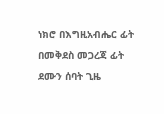ነክሮ በእግዚአብሔር ፊት በመቅደስ መጋረጃ ፊት ደሙን ሰባት ጊዜ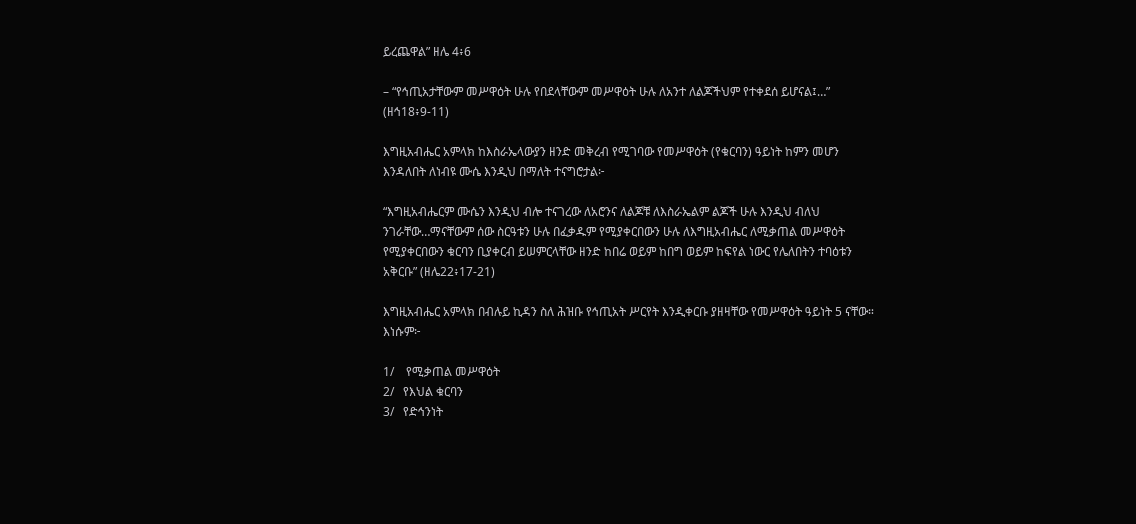ይረጨዋል” ዘሌ 4፥6

– “የኅጢአታቸውም መሥዋዕት ሁሉ የበደላቸውም መሥዋዕት ሁሉ ለአንተ ለልጆችህም የተቀደሰ ይሆናል፤…” (ዘኅ18፥9-11)

እግዚአብሔር አምላክ ከእስራኤላውያን ዘንድ መቅረብ የሚገባው የመሥዋዕት (የቁርባን) ዓይነት ከምን መሆን እንዳለበት ለነብዩ ሙሴ እንዲህ በማለት ተናግሮታል፦

“እግዚአብሔርም ሙሴን እንዲህ ብሎ ተናገረው ለአሮንና ለልጆቹ ለእስራኤልም ልጆች ሁሉ እንዲህ ብለህ ንገራቸው…ማናቸውም ሰው ስርዓቱን ሁሉ በፈቃዱም የሚያቀርበውን ሁሉ ለእግዚአብሔር ለሚቃጠል መሥዋዕት የሚያቀርበውን ቁርባን ቢያቀርብ ይሠምርላቸው ዘንድ ከበሬ ወይም ከበግ ወይም ከፍየል ነውር የሌለበትን ተባዕቱን አቅርቡ” (ዘሌ22፥17-21)

እግዚአብሔር አምላክ በብሉይ ኪዳን ስለ ሕዝቡ የኅጢአት ሥርየት እንዲቀርቡ ያዘዛቸው የመሥዋዕት ዓይነት 5 ናቸው። እነሱም፦

1/    የሚቃጠል መሥዋዕት
2/   የእህል ቁርባን
3/   የድኅንነት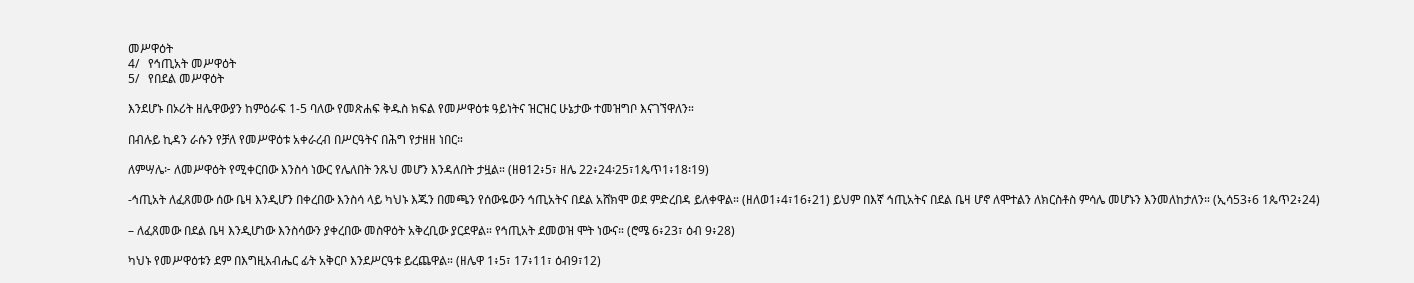መሥዋዕት
4/   የኅጢአት መሥዋዕት
5/   የበደል መሥዋዕት

እንደሆኑ በኦሪት ዘሌዋውያን ከምዕራፍ 1-5 ባለው የመጽሐፍ ቅዱስ ክፍል የመሥዋዕቱ ዓይነትና ዝርዝር ሁኔታው ተመዝግቦ እናገኘዋለን።

በብሉይ ኪዳን ራሱን የቻለ የመሥዋዕቱ አቀራረብ በሥርዓትና በሕግ የታዘዘ ነበር።

ለምሣሌ፦ ለመሥዋዕት የሚቀርበው እንስሳ ነውር የሌለበት ንጹህ መሆን እንዳለበት ታዟል። (ዘፀ12፥5፣ ዘሌ 22፥24፡25፣1ጴጥ1፥18፡19)

-ኅጢአት ለፈጸመው ሰው ቤዛ እንዲሆን በቀረበው እንስሳ ላይ ካህኑ እጁን በመጫን የሰውዬውን ኅጢአትና በደል አሸክሞ ወደ ምድረበዳ ይለቀዋል። (ዘለወ1፥4፣16፥21) ይህም በእኛ ኅጢአትና በደል ቤዛ ሆኖ ለሞተልን ለክርስቶስ ምሳሌ መሆኑን እንመለከታለን። (ኢሳ53፥6 1ጴጥ2፥24)

– ለፈጸመው በደል ቤዛ እንዲሆነው እንስሳውን ያቀረበው መስዋዕት አቅረቢው ያርደዋል። የኅጢአት ደመወዝ ሞት ነውና። (ሮሜ 6፥23፣ ዕብ 9፥28)

ካህኑ የመሥዋዕቱን ደም በእግዚአብሔር ፊት አቅርቦ እንደሥርዓቱ ይረጨዋል። (ዘሌዋ 1፥5፣ 17፥11፣ ዕብ9፣12)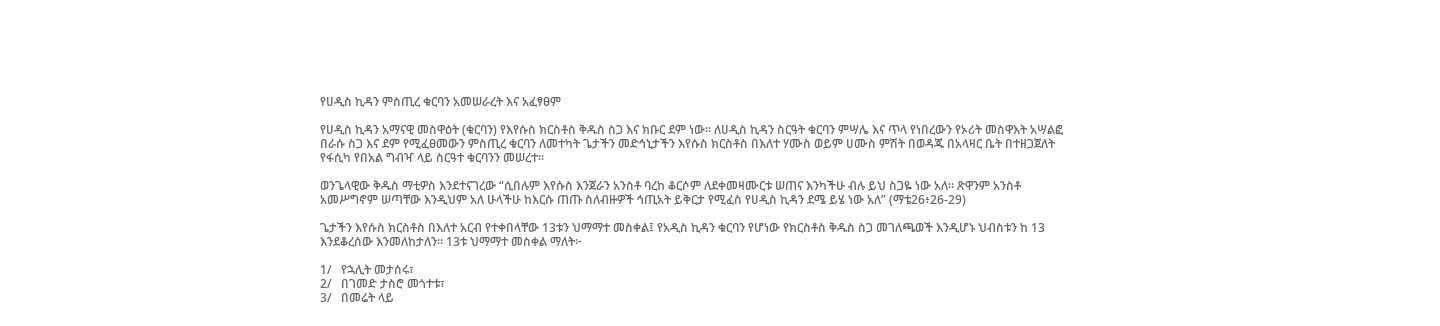የሀዲስ ኪዳን ምስጢረ ቁርባን አመሠራረት እና አፈፃፀም

የሀዲስ ኪዳን አማናዊ መስዋዕት (ቁርባን) የእየሱስ ክርስቶስ ቅዱስ ስጋ እና ክቡር ደም ነው። ለሀዲስ ኪዳን ስርዓት ቁርባን ምሣሌ እና ጥላ የነበረውን የኦሪት መስዋእት አሣልፎ በራሱ ስጋ እና ደም የሚፈፀመውን ምስጢረ ቁርባን ለመተካት ጌታችን መድኅኒታችን እየሱስ ክርስቶስ በእለተ ሃሙስ ወይም ሀሙስ ምሽት በወዳጁ በአላዛር ቤት በተዘጋጀለት የፋሲካ የበአል ግብዣ ላይ ስርዓተ ቁርባንን መሠረተ።

ወንጌላዊው ቅዱስ ማቲዎስ እንደተናገረው “ሲበሉም እየሱስ እንጀራን አንስቶ ባረከ ቆርሶም ለደቀመዛሙርቱ ሠጠና እንካችሁ ብሉ ይህ ስጋዬ ነው አለ። ጽዋንም አንስቶ አመሥግኖም ሠጣቸው እንዲህም አለ ሁላችሁ ከእርሱ ጠጡ ስለብዙዎች ኅጢአት ይቅርታ የሚፈስ የሀዲስ ኪዳን ደሜ ይሄ ነው አለ” (ማቴ26፥26-29)

ጌታችን እየሱስ ክርስቶስ በእለተ አርብ የተቀበላቸው 13ቱን ህማማተ መስቀል፤ የአዲስ ኪዳን ቁርባን የሆነው የክርስቶስ ቅዱስ ስጋ መገለጫወች እንዲሆኑ ህብስቱን ከ 13 እንደቆረሰው እንመለከታለን። 13ቱ ህማማተ መስቀል ማለት፦

1/   የኋሊት መታሰሩ፣
2/   በገመድ ታስሮ መጎተቱ፣
3/   በመሬት ላይ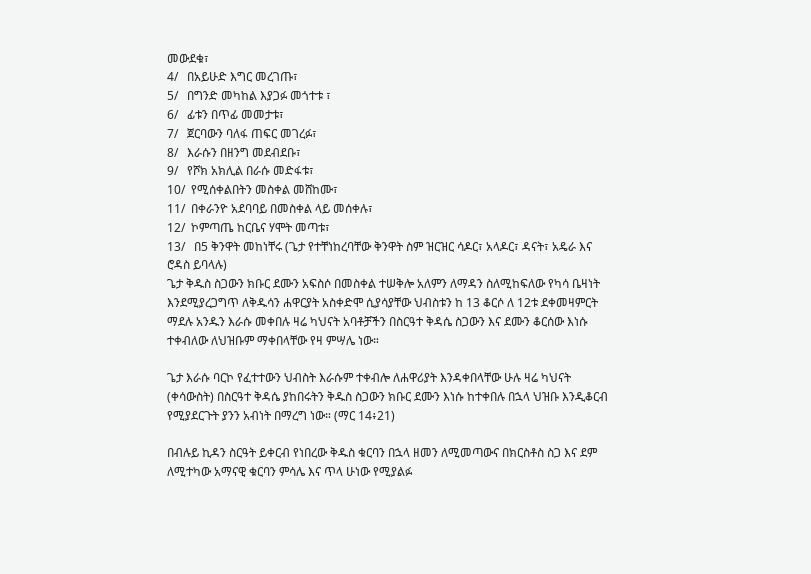መውደቁ፣
4/   በአይሁድ እግር መረገጡ፣
5/   በግንድ መካከል እያጋፉ መጎተቱ ፣
6/   ፊቱን በጥፊ መመታቱ፣
7/   ጀርባውን ባለፋ ጠፍር መገረፉ፣
8/   እራሱን በዘንግ መደብደቡ፣
9/   የሾክ አክሊል በራሱ መድፋቱ፣
10/  የሚሰቀልበትን መስቀል መሸከሙ፣
11/  በቀራንዮ አደባባይ በመስቀል ላይ መሰቀሉ፣
12/  ኮምጣጤ ከርቤና ሃሞት መጣቱ፣
13/   በ5 ቅንዋት መከነቸሩ (ጌታ የተቸነከረባቸው ቅንዋት ስም ዝርዝር ሳዶር፣ አላዶር፣ ዳናት፣ አዴራ እና ሮዳስ ይባላሉ)
ጌታ ቅዱስ ስጋውን ክቡር ደሙን አፍስሶ በመስቀል ተሠቅሎ አለምን ለማዳን ስለሚከፍለው የካሳ ቤዛነት እንደሚያረጋግጥ ለቅዱሳን ሐዋርያት አስቀድሞ ሲያሳያቸው ህብስቱን ከ 13 ቆርሶ ለ 12ቱ ደቀመዛምርት ማደሉ አንዱን እራሱ መቀበሉ ዛሬ ካህናት አባቶቻችን በስርዓተ ቅዳሴ ስጋውን እና ደሙን ቆርሰው እነሱ ተቀብለው ለህዝቡም ማቀበላቸው የዛ ምሣሌ ነው።

ጌታ እራሱ ባርኮ የፈተተውን ህብስት እራሱም ተቀብሎ ለሐዋሪያት እንዳቀበላቸው ሁሉ ዛሬ ካህናት (ቀሳውስት) በስርዓተ ቅዳሴ ያከበሩትን ቅዱስ ስጋውን ክቡር ደሙን እነሱ ከተቀበሉ በኋላ ህዝቡ እንዲቆርብ የሚያደርጉት ያንን አብነት በማረግ ነው። (ማር 14፥21)

በብሉይ ኪዳን ስርዓት ይቀርብ የነበረው ቅዱስ ቁርባን በኋላ ዘመን ለሚመጣውና በክርስቶስ ስጋ እና ደም ለሚተካው አማናዊ ቁርባን ምሳሌ እና ጥላ ሁነው የሚያልፉ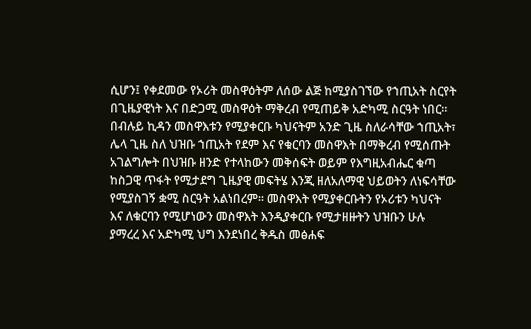ሲሆን፤ የቀደመው የኦሪት መስዋዕትም ለሰው ልጅ ከሚያስገኘው የኀጢአት ስርየት በጊዜያዊነት እና በድጋሚ መስዋዕት ማቅረብ የሚጠይቅ አድካሚ ስርዓት ነበር። በብሉይ ኪዳን መስዋእቱን የሚያቀርቡ ካህናትም አንድ ጊዜ ስለራሳቸው ኀጢአት፣ ሌላ ጊዜ ስለ ህዝቡ ኀጢአት የደም እና የቁርባን መስዋእት በማቅረብ የሚሰጡት አገልግሎት በህዝቡ ዘንድ የተላከውን መቅሰፍት ወይም የእግዚአብሔር ቁጣ ከስጋዊ ጥፋት የሚታደግ ጊዜያዊ መፍትሄ እንጂ ዘለአለማዊ ህይወትን ለነፍሳቸው የሚያስገኝ ቋሚ ስርዓት አልነበረም። መስዋእት የሚያቀርቡትን የኦሪቱን ካህናት እና ለቁርባን የሚሆነውን መስዋእት እንዲያቀርቡ የሚታዘዙትን ህዝቡን ሁሉ ያማረረ እና አድካሚ ህግ እንደነበረ ቅዱስ መፅሐፍ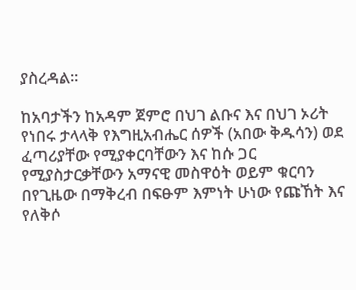ያስረዳል።

ከአባታችን ከአዳም ጀምሮ በህገ ልቡና እና በህገ ኦሪት የነበሩ ታላላቅ የእግዚአብሔር ሰዎች (አበው ቅዱሳን) ወደ ፈጣሪያቸው የሚያቀርባቸውን እና ከሱ ጋር የሚያስታርቃቸውን አማናዊ መስዋዕት ወይም ቁርባን በየጊዜው በማቅረብ በፍፁም እምነት ሁነው የጩኸት እና የለቅሶ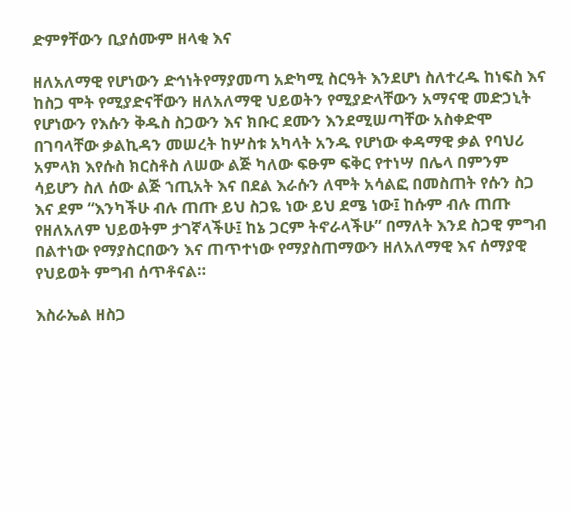ድምፃቸውን ቢያሰሙም ዘላቂ እና

ዘለአለማዊ የሆነውን ድኅነትየማያመጣ አድካሚ ስርዓት እንደሆነ ስለተረዱ ከነፍስ እና ከስጋ ሞት የሚያድናቸውን ዘለአለማዊ ህይወትን የሚያድላቸውን አማናዊ መድኃኒት የሆነውን የእሱን ቅዱስ ስጋውን እና ክቡር ደሙን እንደሚሠጣቸው አስቀድሞ በገባላቸው ቃልኪዳን መሠረት ከሦስቱ አካላት አንዱ የሆነው ቀዳማዊ ቃል የባህሪ አምላክ እየሱስ ክርስቶስ ለሠው ልጅ ካለው ፍፁም ፍቅር የተነሣ በሌላ በምንም ሳይሆን ስለ ሰው ልጅ ኀጢአት እና በደል እራሱን ለሞት አሳልፎ በመስጠት የሱን ስጋ እና ደም “እንካችሁ ብሉ ጠጡ ይህ ስጋዬ ነው ይህ ደሜ ነው፤ ከሱም ብሉ ጠጡ የዘለአለም ህይወትም ታገኛላችሁ፤ ከኔ ጋርም ትኖራላችሁ” በማለት እንደ ስጋዊ ምግብ በልተነው የማያስርበውን እና ጠጥተነው የማያስጠማውን ዘለአለማዊ እና ሰማያዊ የህይወት ምግብ ሰጥቶናል።

እስራኤል ዘስጋ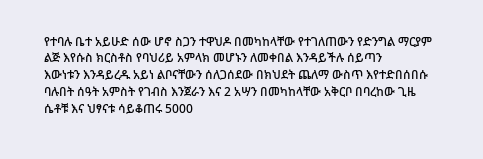የተባሉ ቤተ አይሁድ ሰው ሆኖ ስጋን ተዋህዶ በመካከላቸው የተገለጠውን የድንግል ማርያም ልጅ እየሱስ ክርስቶስ የባህሪይ አምላክ መሆኑን ለመቀበል እንዳይችሉ ሰይጣን
እውነቱን እንዳይረዱ አይነ ልቦናቸውን ሰለጋሰደው በክህደት ጨለማ ውስጥ እየተድበሰበሱ ባሉበት ሰዓት አምስት የገብስ እንጀራን እና 2 አሣን በመካከላቸው አቅርቦ በባረከው ጊዜ ሴቶቹ እና ህፃናቱ ሳይቆጠሩ 5000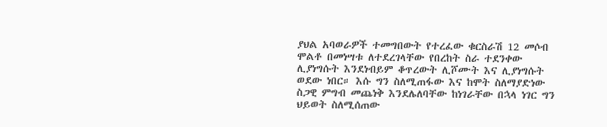ያህል አባወራዎች ተመግበውት የተረፈው ቁርስራሽ 12 መሶብ ሞልቶ በመነሣቱ ለተደረገላቸው የበረከት ስራ ተደንቀው ሊያነግሱት እንደነብይም ቆጥረውት ሊሾሙት እና ሊያነግሱት ወደው ነበር። እሱ ግን ስለሚጠፋው እና ከሞት ስለማያድነው ስጋዊ ምግብ መጨነቅ እንደሌለባቸው ከነገራቸው በኋላ ነገር ግን ህይወት ስለሚሰጠው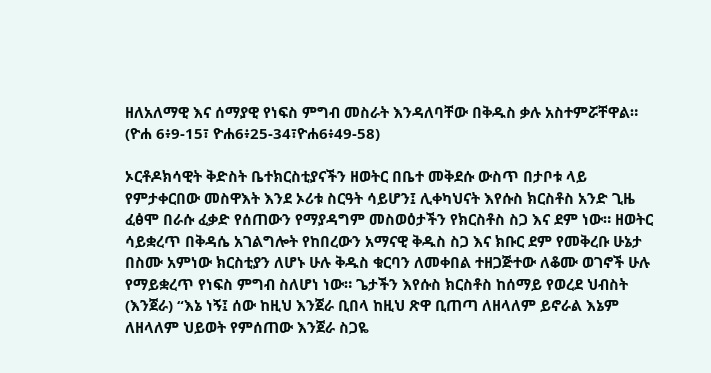ዘለአለማዊ እና ሰማያዊ የነፍስ ምግብ መስራት እንዳለባቸው በቅዱስ ቃሉ አስተምሯቸዋል። (ዮሐ 6፥9-15፣ ዮሐ6፥25-34፣ዮሐ6፥49-58)

ኦርቶዶክሳዊት ቅድስት ቤተክርስቲያናችን ዘወትር በቤተ መቅደሱ ውስጥ በታቦቱ ላይ የምታቀርበው መስዋእት እንደ ኦሪቱ ስርዓት ሳይሆን፤ ሊቀካህናት እየሱስ ክርስቶስ አንድ ጊዜ ፈፅሞ በራሱ ፈቃድ የሰጠውን የማያዳግም መስወዕታችን የክርስቶስ ስጋ እና ደም ነው። ዘወትር ሳይቋረጥ በቅዳሴ አገልግሎት የከበረውን አማናዊ ቅዱስ ስጋ እና ክቡር ደም የመቅረቡ ሁኔታ በስሙ አምነው ክርስቲያን ለሆኑ ሁሉ ቅዱስ ቁርባን ለመቀበል ተዘጋጅተው ለቆሙ ወገኖች ሁሉ የማይቋረጥ የነፍስ ምግብ ስለሆነ ነው። ጌታችን እየሱስ ክርስቶስ ከሰማይ የወረደ ህብስት (እንጀራ) “እኔ ነኝ፤ ሰው ከዚህ እንጀራ ቢበላ ከዚህ ጽዋ ቢጠጣ ለዘላለም ይኖራል እኔም ለዘላለም ህይወት የምሰጠው እንጀራ ስጋዬ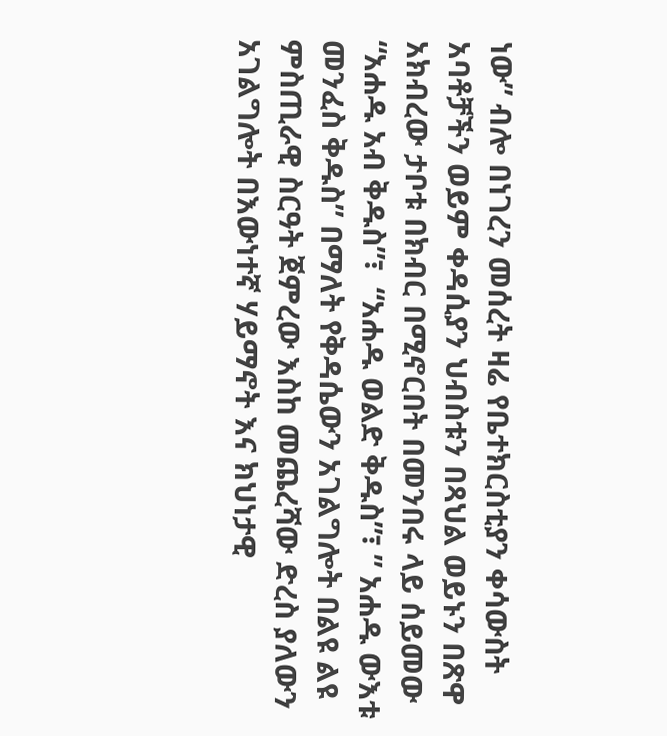ነው” ብሎ በነገረን መሰረት ዛሬ የቤተክርስቲያን ቀሳውስት አባቶቻችን ወይም ቀዳሲያን ህብስቱን በጻህል ወይኑን በጽዋ አክብረው ታቦቱ በክብር በሚኖርበት በመንበሩ ላይ ሰይመው “አሐዱ አብ ቅዱስ”፣  “አሐዱ ወልድ ቅዱስ”፣ ” አሐዱ ውእቱ መንፈስ ቅዱስ” በማለት የቅዳሴውን አገልግሎት በልዩ ልዩ ምስጢራዊ ስርዓት ጀምረው እስከ መጨረሻው ድረስ ያለውን አገልግሎት በእውነተኛ ሃይማኖት እና ክህነታዊ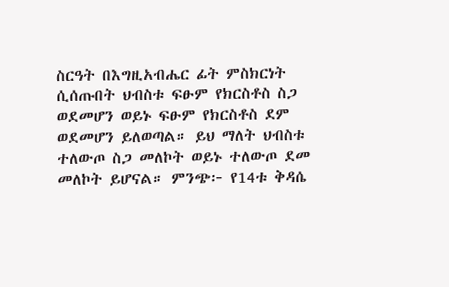ስርዓት በእግዚአብሔር ፊት ምስክርነት ሲሰጡበት ህብስቱ ፍፁም የክርስቶስ ስጋ ወደመሆን ወይኑ ፍፁም የክርስቶስ ደም ወደመሆን ይለወጣል። ይህ ማለት ህብስቱ ተለውጦ ስጋ መለኮት ወይኑ ተለውጦ ደመ መለኮት ይሆናል። ምንጭ፦ የ14ቱ ቅዳሴ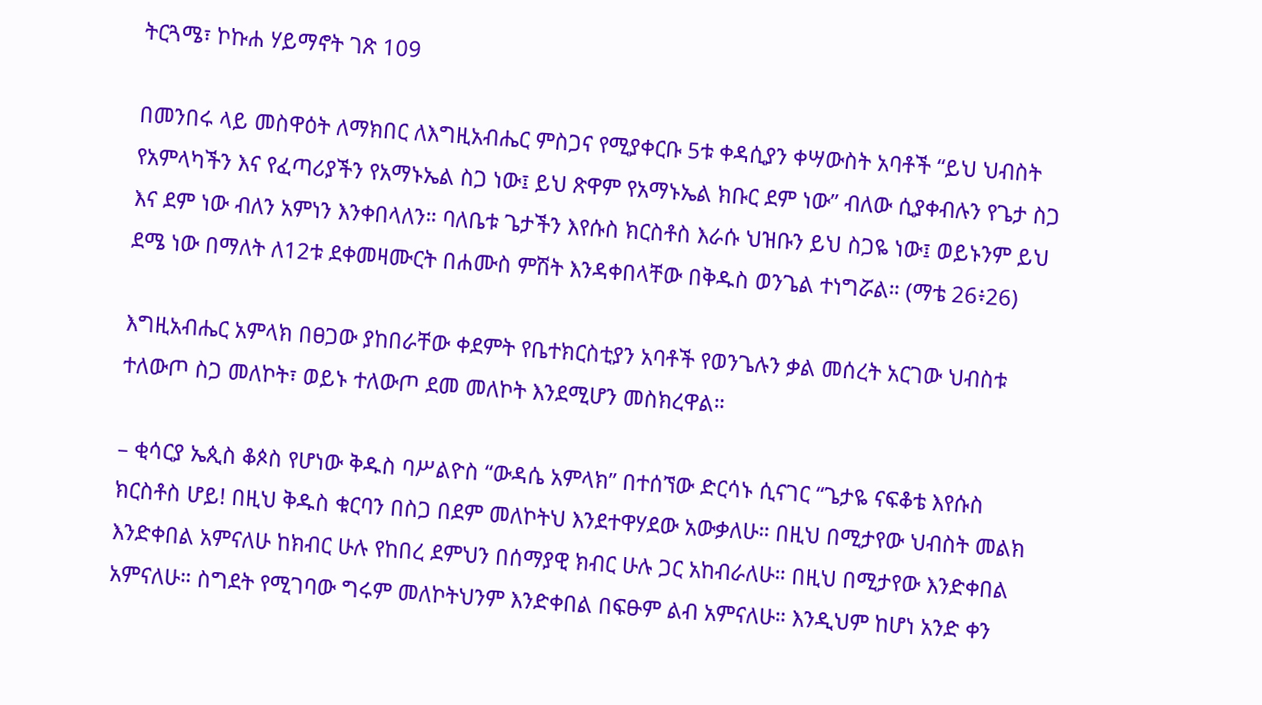ትርጓሜ፣ ኮኩሐ ሃይማኖት ገጽ 109

በመንበሩ ላይ መስዋዕት ለማክበር ለእግዚአብሔር ምስጋና የሚያቀርቡ 5ቱ ቀዳሲያን ቀሣውስት አባቶች “ይህ ህብስት የአምላካችን እና የፈጣሪያችን የአማኑኤል ስጋ ነው፤ ይህ ጽዋም የአማኑኤል ክቡር ደም ነው” ብለው ሲያቀብሉን የጌታ ስጋ እና ደም ነው ብለን አምነን እንቀበላለን። ባለቤቱ ጌታችን እየሱስ ክርስቶስ እራሱ ህዝቡን ይህ ስጋዬ ነው፤ ወይኑንም ይህ ደሜ ነው በማለት ለ12ቱ ደቀመዛሙርት በሐሙስ ምሽት እንዳቀበላቸው በቅዱስ ወንጌል ተነግሯል። (ማቴ 26፥26)

እግዚአብሔር አምላክ በፀጋው ያከበራቸው ቀደምት የቤተክርስቲያን አባቶች የወንጌሉን ቃል መሰረት አርገው ህብስቱ ተለውጦ ስጋ መለኮት፣ ወይኑ ተለውጦ ደመ መለኮት እንደሚሆን መስክረዋል።

– ቂሳርያ ኤጲስ ቆጶስ የሆነው ቅዱስ ባሥልዮስ “ውዳሴ አምላክ” በተሰኘው ድርሳኑ ሲናገር “ጌታዬ ናፍቆቴ እየሱስ ክርስቶስ ሆይ! በዚህ ቅዱስ ቁርባን በስጋ በደም መለኮትህ እንደተዋሃደው አውቃለሁ። በዚህ በሚታየው ህብስት መልክ እንድቀበል አምናለሁ ከክብር ሁሉ የከበረ ደምህን በሰማያዊ ክብር ሁሉ ጋር አከብራለሁ። በዚህ በሚታየው እንድቀበል አምናለሁ። ስግደት የሚገባው ግሩም መለኮትህንም እንድቀበል በፍፁም ልብ አምናለሁ። እንዲህም ከሆነ አንድ ቀን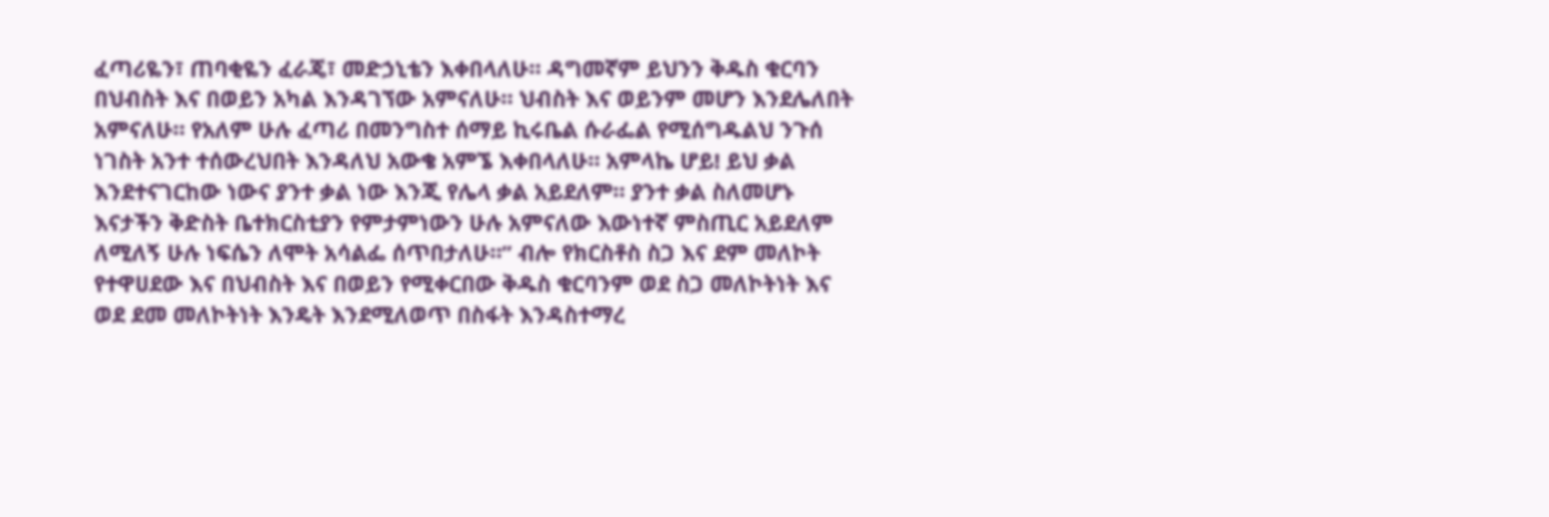ፈጣሪዬን፣ ጠባቂዬን ፈራጄ፣ መድኃኒቴን እቀበላለሁ። ዳግመኛም ይህንን ቅዱስ ቁርባን በህብስት እና በወይን አካል እንዳገኘው አምናለሁ። ህብስት እና ወይንም መሆን እንደሌለበት አምናለሁ። የአለም ሁሉ ፈጣሪ በመንግስተ ሰማይ ኪሩቤል ሱራፌል የሚሰግዱልህ ንጉሰ ነገስት አንተ ተሰውረህበት እንዳለህ አውቄ አምኜ እቀበላለሁ። አምላኬ ሆይ! ይህ ቃል እንደተናገርከው ነውና ያንተ ቃል ነው እንጂ የሌላ ቃል አይደለም። ያንተ ቃል ስለመሆኑ እናታችን ቅድስት ቤተክርስቲያን የምታምነውን ሁሉ አምናለው እውነተኛ ምስጢር አይደለም ለሚለኝ ሁሉ ነፍሴን ለሞት አሳልፌ ሰጥበታለሁ።” ብሎ የክርስቶስ ስጋ እና ደም መለኮት የተዋሀደው እና በህብስት እና በወይን የሚቀርበው ቅዱስ ቁርባንም ወደ ስጋ መለኮትነት እና ወደ ደመ መለኮትነት እንዴት እንደሚለወጥ በስፋት እንዳስተማረ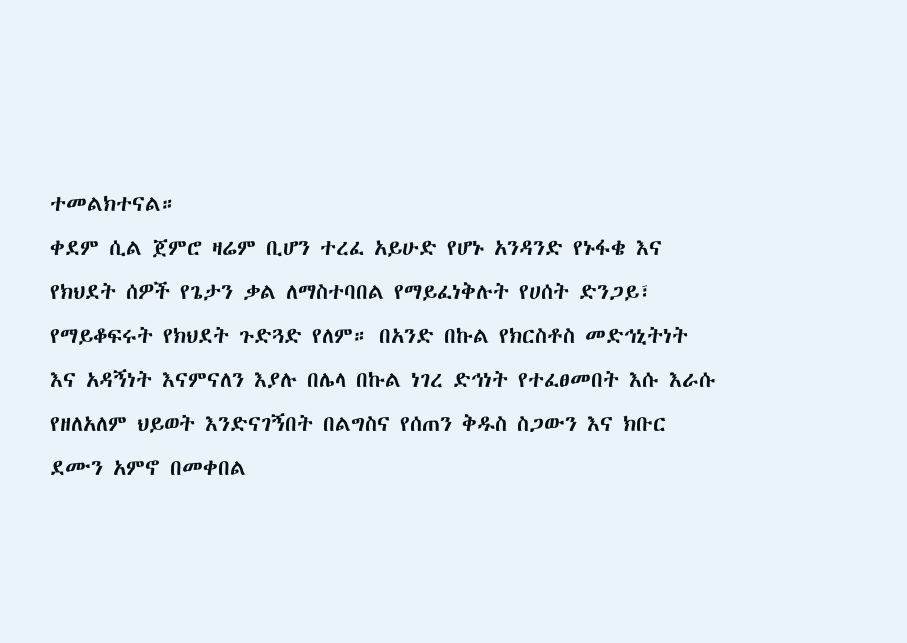ተመልክተናል።
ቀደም ሲል ጀምሮ ዛሬም ቢሆን ተረፈ አይሁድ የሆኑ አንዳንድ የኑፋቄ እና የክህደት ሰዎች የጌታን ቃል ለማስተባበል የማይፈነቅሉት የሀሰት ድንጋይ፣ የማይቆፍሩት የክህደት ጉድጓድ የለም። በአንድ በኩል የክርስቶስ መድኅኒትነት እና አዳኝነት እናምናለን እያሉ በሌላ በኩል ነገረ ድኅነት የተፈፀመበት እሱ እራሱ የዘለአለም ህይወት እንድናገኝበት በልግስና የሰጠን ቅዱስ ስጋውን እና ክቡር ደሙን አምኖ በመቀበል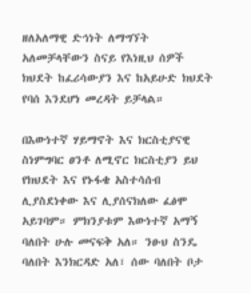ዘለአለማዊ ድኅነት ለማግኘት አለመቻላቸውን ስናይ የእነዚህ ሰዎች ክህደት ከፈሪሳውያን እና ከአይሁድ ክህደት የባሰ እንደሆነ መረዳት ይቻላል።

በእውነተኛ ሃይማኖት እና ክርስቲያናዊ ስነምግባር ፀንቶ ለሚኖር ክርስቲያን ይህ የክህደት እና የኑፋቄ አስተሳሰብ ሊያስደነቀው እና ሊያሰናክለው ፈፅሞ አይገባም። ምክንያቱም እውነተኛ አማኝ ባለበት ሁሉ መናፍቅ አለ። ንፁህ ስንዴ ባለበት እንክርዳድ አለ፣ ሰው ባለበት ቦታ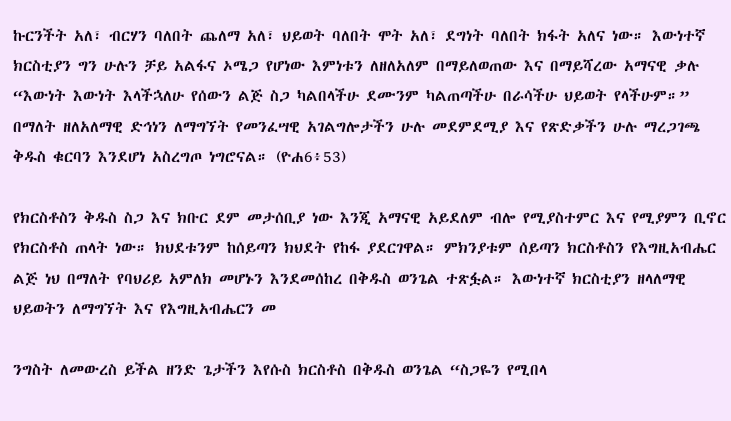ኩርንችት አለ፣ ብርሃን ባለበት ጨለማ አለ፣ ህይወት ባለበት ሞት አለ፣ ደግነት ባለበት ክፋት አለና ነው። እውነተኛ ክርስቲያን ግን ሁሉን ቻይ አልፋና ኦሜጋ የሆነው እምነቱን ለዘለአለም በማይለወጠው እና በማይሻረው አማናዊ ቃሉ “እውነት እውነት እላችኋለሁ የሰውን ልጅ ስጋ ካልበላችሁ ደሙንም ካልጠጣችሁ በራሳችሁ ህይወት የላችሁም።” በማለት ዘለአለማዊ ድኅነን ለማግኘት የመንፈሣዊ አገልግሎታችን ሁሉ መደምደሚያ እና የጽድቃችን ሁሉ ማረጋገጫ ቅዱስ ቁርባን እንደሆነ አስረግጦ ነግሮናል። (ዮሐ6፥53)

የክርስቶስን ቅዱስ ስጋ እና ክቡር ደም መታሰቢያ ነው እንጂ አማናዊ አይደለም ብሎ የሚያስተምር እና የሚያምን ቢኖር የክርስቶስ ጠላት ነው። ክህደቱንም ከሰይጣን ክህደት የከፋ ያደርገዋል። ምክንያቱም ሰይጣን ክርስቶስን የእግዚአብሔር ልጅ ነህ በማለት የባህሪይ አምለክ መሆኑን እንደመሰከረ በቅዱስ ወንጌል ተጽፏል። እውነተኛ ክርስቲያን ዘላለማዊ ህይወትን ለማግኘት እና የእግዚአብሔርን መ

ንግስት ለመውረስ ይችል ዘንድ ጌታችን እየሱስ ክርስቶስ በቅዱስ ወንጌል “ስጋዬን የሚበላ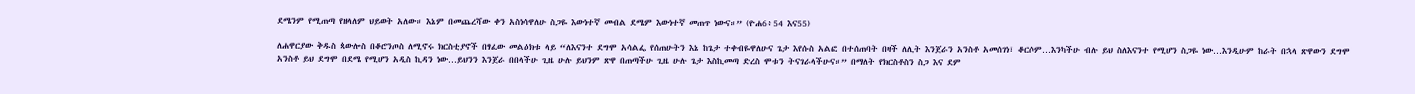ደሜንም የሚጠጣ የዘላለም ህይወት አለው። እኔም በመጨረሻው ቀን አስነሳዋለሁ ስጋዬ እውነተኛ መብል ደሜም እውነተኛ መጠጥ ነውና።” (ዮሐ6፥54 እና55)

ለሐዋርያው ቅዱስ ጳውሎስ በቆሮንጦስ ለሚኖሩ ክርስቲያኖች በፃፈው መልዕክቱ ላይ “ለእናንተ ደግሞ አሳልፌ የሰጠሁትን እኔ ከጌታ ተቀብዬዋለሁና ጌታ እየሱስ አልፎ በተሰጠባት በዛች ለሊት እንጀራን አንስቶ አመሰገነ፣ ቆርሶም…እንካችሁ ብሉ ይህ ስለእናንተ የሚሆን ስጋዬ ነው…እንዲሁም ከራት በኋላ ጽዋውን ደግሞ አንስቶ ይህ ደግሞ በደሜ የሚሆን አዲስ ኪዳን ነው…ይህንን እንጀራ በበላችሁ ጊዜ ሁሉ ይህንም ጽዋ በጠጣችሁ ጊዜ ሁሉ ጌታ እስኪመጣ ድረስ ሞቱን ትናገራላችሁና።” በማለት የክርስቶስን ስጋ እና ደም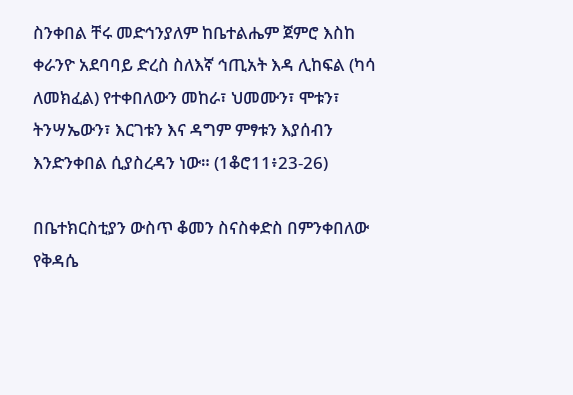ስንቀበል ቸሩ መድኅንያለም ከቤተልሔም ጀምሮ እስከ ቀራንዮ አደባባይ ድረስ ስለእኛ ኅጢአት እዳ ሊከፍል (ካሳ ለመክፈል) የተቀበለውን መከራ፣ ህመሙን፣ ሞቱን፣ ትንሣኤውን፣ እርገቱን እና ዳግም ምፃቱን እያሰብን እንድንቀበል ሲያስረዳን ነው። (1ቆሮ11፥23-26)

በቤተክርስቲያን ውስጥ ቆመን ስናስቀድስ በምንቀበለው የቅዳሴ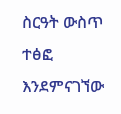ስርዓት ውስጥ ተፅፎ እንደምናገኘው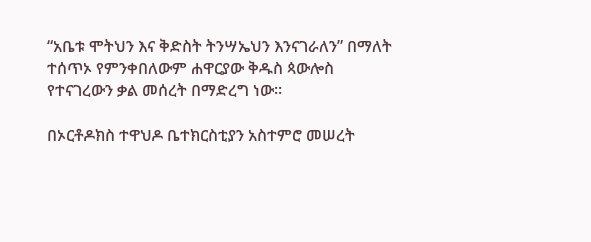“አቤቱ ሞትህን እና ቅድስት ትንሣኤህን እንናገራለን” በማለት ተሰጥኦ የምንቀበለውም ሐዋርያው ቅዱስ ጳውሎስ የተናገረውን ቃል መሰረት በማድረግ ነው።

በኦርቶዶክስ ተዋህዶ ቤተክርስቲያን አስተምሮ መሠረት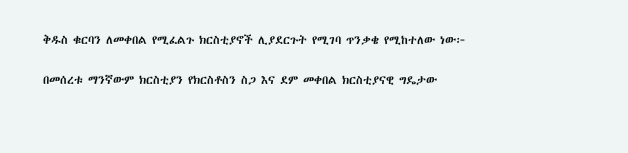ቅዱስ ቁርባን ለመቀበል የሚፈልጉ ክርስቲያኖች ሊያደርጉት የሚገባ ጥንቃቄ የሚከተለው ነው፦

በመሰረቱ ማንኛውም ክርስቲያን የክርስቶስን ስጋ እና ደም መቀበል ክርስቲያናዊ ግዴታው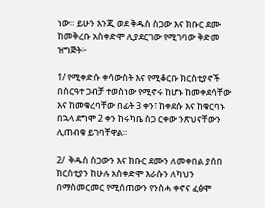ነው። ይሁን እንጂ ወደ ቅዱስ ስጋው እና ክቡር ደሙ ከመቅረቡ አስቀድሞ ሊያደርገው የሚገባው ቅድመ ዝግጅት፦

1/ የሚቀድሱ ቀሳውስት እና የሚቆርቡ ክርስቲያኖች በስርዓተ ጋብቻ ተወስነው የሚኖሩ ከሆኑ ከመቀደሳቸው እና ከመቁረባቸው በፊት 3 ቀን፣ ከቀደሱ እና ከቁርባኑ በኋላ ደግሞ 2 ቀን ከሩካቤ ስጋ ርቀው ንጽህናቸውን ሊጠብቁ ይገባቸዋል።

2/  ቅዱስ ስጋውን እና ክቡር ደሙን ለመቀበል ያሰበ ክርስቲያን ከሁሉ አስቀድሞ እራሱን ለካህን በማስመርመር የሚሰጠውን የንስሓ ቀኖና ፈፅሞ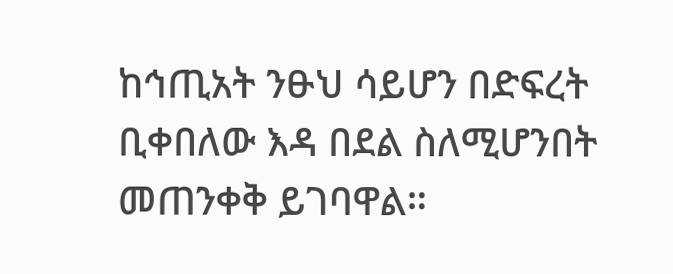ከኅጢአት ንፁህ ሳይሆን በድፍረት ቢቀበለው እዳ በደል ስለሚሆንበት መጠንቀቅ ይገባዋል።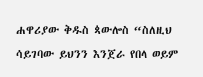ሐዋሪያው ቅዱስ ጳውሎስ “ስለዚህ ሳይገባው ይህንን እንጀራ የበላ ወይም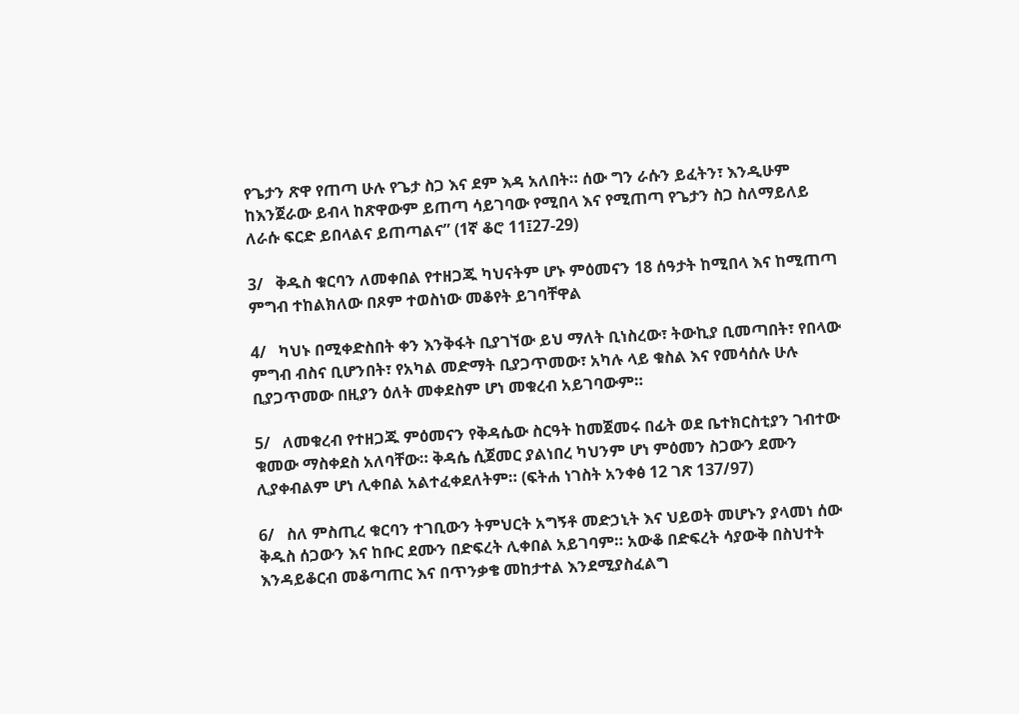የጌታን ጽዋ የጠጣ ሁሉ የጌታ ስጋ እና ደም እዳ አለበት። ሰው ግን ራሱን ይፈትን፣ እንዲሁም ከእንጀራው ይብላ ከጽዋውም ይጠጣ ሳይገባው የሚበላ እና የሚጠጣ የጌታን ስጋ ስለማይለይ ለራሱ ፍርድ ይበላልና ይጠጣልና” (1ኛ ቆሮ 11፤27-29)

3/   ቅዱስ ቁርባን ለመቀበል የተዘጋጁ ካህናትም ሆኑ ምዕመናን 18 ሰዓታት ከሚበላ እና ከሚጠጣ ምግብ ተከልክለው በጾም ተወስነው መቆየት ይገባቸዋል

4/   ካህኑ በሚቀድስበት ቀን እንቅፋት ቢያገኘው ይህ ማለት ቢነስረው፣ ትውኪያ ቢመጣበት፣ የበላው ምግብ ብስና ቢሆንበት፣ የአካል መድማት ቢያጋጥመው፣ አካሉ ላይ ቁስል እና የመሳሰሉ ሁሉ ቢያጋጥመው በዚያን ዕለት መቀደስም ሆነ መቁረብ አይገባውም።

5/   ለመቁረብ የተዘጋጁ ምዕመናን የቅዳሴው ስርዓት ከመጀመሩ በፊት ወደ ቤተክርስቲያን ገብተው ቁመው ማስቀደስ አለባቸው። ቅዳሴ ሲጀመር ያልነበረ ካህንም ሆነ ምዕመን ስጋውን ደሙን ሊያቀብልም ሆነ ሊቀበል አልተፈቀደለትም። (ፍትሐ ነገስት አንቀፅ 12 ገጽ 137/97)

6/   ስለ ምስጢረ ቁርባን ተገቢውን ትምህርት አግኝቶ መድኃኒት እና ህይወት መሆኑን ያላመነ ሰው ቅዱስ ሰጋውን እና ከቡር ደሙን በድፍረት ሊቀበል አይገባም። አውቆ በድፍረት ሳያውቅ በስህተት እንዳይቆርብ መቆጣጠር እና በጥንቃቄ መከታተል እንደሚያስፈልግ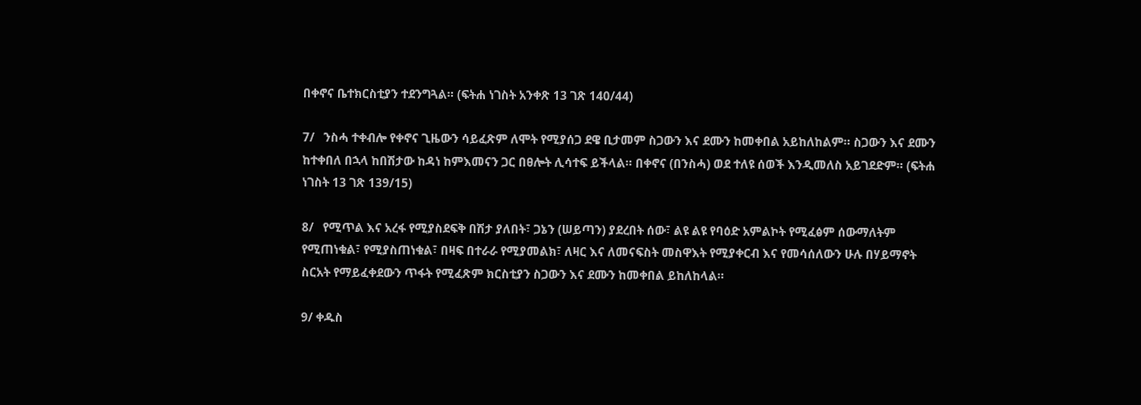በቀኖና ቤተክርስቲያን ተደንግጓል። (ፍትሐ ነገስት አንቀጽ 13 ገጽ 140/44)

7/   ንስሓ ተቀብሎ የቀኖና ጊዜውን ሳይፈጽም ለሞት የሚያሰጋ ደዌ ቢታመም ስጋውን እና ደሙን ከመቀበል አይከለከልም። ስጋውን እና ደሙን ከተቀበለ በኋላ ከበሽታው ከዳነ ከምእመናን ጋር በፀሎት ሊሳተፍ ይችላል። በቀኖና (በንስሓ) ወደ ተለዩ ሰወች እንዲመለስ አይገደድም። (ፍትሐ ነገስት 13 ገጽ 139/15)

8/   የሚጥል እና አረፋ የሚያስደፍቅ በሽታ ያለበት፣ ጋኔን (ሠይጣን) ያደረበት ሰው፣ ልዩ ልዩ የባዕድ አምልኮት የሚፈፅም ሰውማለትም የሚጠነቁል፣ የሚያስጠነቁል፣ በዛፍ በተራራ የሚያመልክ፣ ለዛር እና ለመናፍስት መስዋእት የሚያቀርብ እና የመሳሰለውን ሁሉ በሃይማኖት ስርአት የማይፈቀደውን ጥፋት የሚፈጽም ክርስቲያን ስጋውን እና ደሙን ከመቀበል ይከለከላል።

9/ ቀዱስ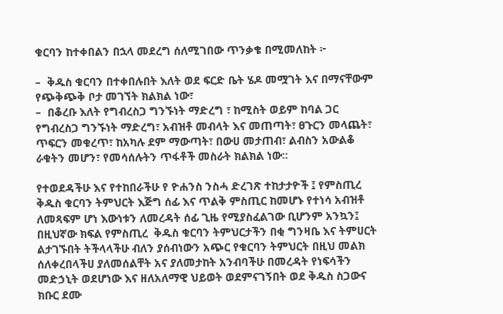ቁርባን ከተቀበልን በኋላ መደረግ ሰለሚገበው ጥንቃቄ በሚመለከት ፦

–  ቅዱስ ቁርባን በተቀበሉበት እለት ወደ ፍርድ ቤት ሄዶ መሟገት እና በማናቸውም የጭቅጭቅ ቦታ መገኘት ክልክል ነው፣
–  በቆረቡ እለት የግብረስጋ ግንኙነት ማድረግ ፣ ከሚስት ወይም ከባል ጋር የግብረስጋ ግንኙነት ማድረግ፣ አብዝቶ መብላት እና መጠጣት፣ ፀጉርን መላጨት፣ ጥፍርን መቁረጥ፣ ከአካሉ ደም ማውጣት፣ በውሀ መታጠብ፣ ልብስን አውልቆ ራቁትን መሆን፣ የመሳሰሉትን ጥፋቶች መስራት ክልክል ነው።

የተወደዳችሁ እና የተከበራችሁ የ ዮሐንስ ንስሓ ድረገጽ ተከታታዮች ፤ የምስጢረ ቅዱስ ቁርባን ትምህርት እጅግ ሰፊ እና ጥልቅ ምስጢር ከመሆኑ የተነሳ አብዝቶ ለመጻፍም ሆነ እውነቱን ለመረዳት ሰፊ ጊዜ የሚያስፈልገው ቢሆንም አንኳን፤ በዚህኛው ክፍል የምስጢረ  ቅዱስ ቁርባን ትምህርታችን በቂ ግንዛቤ እና ትምሀርት ልታገኙበት ትችላላችሁ ብለን ያሰብነውን አጭር የቁርባን ትምህርት በዚህ መልክ ሰለቀረበላችሀ ያለመሰልቸት አና ያለመታከት አንብባችሁ በመረዳት የነፍሳችን መድኃኒት ወደሆነው እና ዘለአለማዊ ህይወት ወደምናገኝበት ወደ ቅዱስ ስጋውና ክቡር ደሙ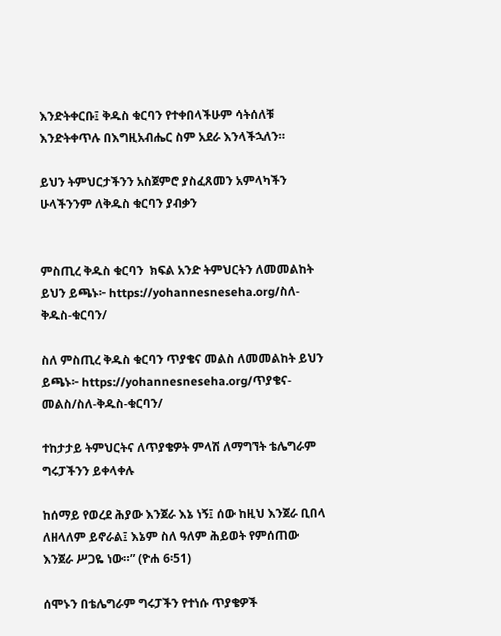እንድትቀርቡ፤ ቅዱስ ቁርባን የተቀበላችሁም ሳትሰለቹ እንድትቀጥሉ በእግዚአብሔር ስም አደራ እንላችኋለን።

ይህን ትምህርታችንን አስጀምሮ ያስፈጸመን አምላካችን ሁላችንንም ለቅዱስ ቁርባን ያብቃን


ምስጢረ ቅዱስ ቁርባን  ክፍል አንድ ትምህርትን ለመመልከት ይህን ይጫኑ፦ https://yohannesneseha.org/ስለ-ቅዱስ-ቁርባን/

ስለ ምስጢረ ቅዱስ ቁርባን ጥያቄና መልስ ለመመልከት ይህን ይጫኑ፦ https://yohannesneseha.org/ጥያቄና-መልስ/ስለ-ቅዱስ-ቁርባን/

ተከታታይ ትምህርትና ለጥያቄዎት ምላሽ ለማግኘት ቴሌግራም ግሩፓችንን ይቀላቀሉ

ከሰማይ የወረደ ሕያው እንጀራ እኔ ነኝ፤ ሰው ከዚህ እንጀራ ቢበላ ለዘላለም ይኖራል፤ እኔም ስለ ዓለም ሕይወት የምሰጠው እንጀራ ሥጋዬ ነው።” (ዮሐ 6፡51)

ሰሞኑን በቴሌግራም ግሩፓችን የተነሱ ጥያቄዎች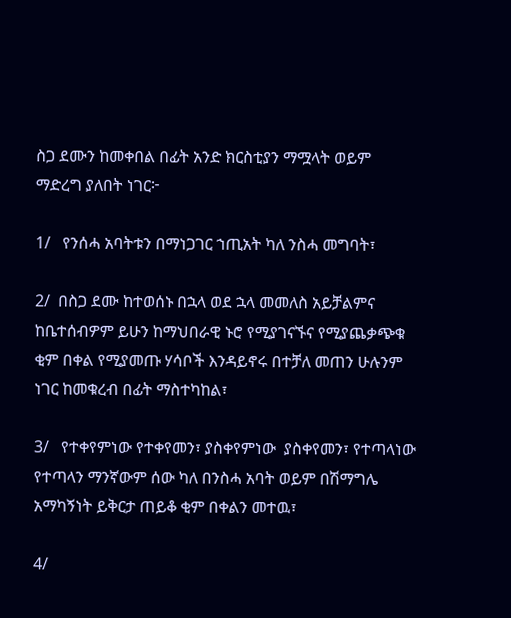ስጋ ደሙን ከመቀበል በፊት አንድ ክርስቲያን ማሟላት ወይም ማድረግ ያለበት ነገር፦

1/   የንሰሓ አባትቱን በማነጋገር ኀጢአት ካለ ንስሓ መግባት፣

2/  በስጋ ደሙ ከተወሰኑ በኋላ ወደ ኋላ መመለስ አይቻልምና ከቤተሰብዎም ይሁን ከማህበራዊ ኑሮ የሚያገናኙና የሚያጨቃጭቁ ቂም በቀል የሚያመጡ ሃሳቦች እንዳይኖሩ በተቻለ መጠን ሁሉንም ነገር ከመቁረብ በፊት ማስተካከል፣

3/   የተቀየምነው የተቀየመን፣ ያስቀየምነው  ያስቀየመን፣ የተጣላነው የተጣላን ማንኛውም ሰው ካለ በንስሓ አባት ወይም በሽማግሌ አማካኝነት ይቅርታ ጠይቆ ቂም በቀልን መተዉ፣

4/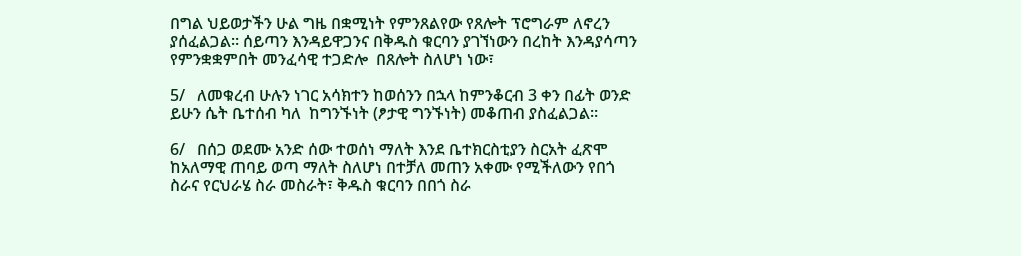በግል ህይወታችን ሁል ግዜ በቋሚነት የምንጸልየው የጸሎት ፕሮግራም ለኖረን ያሰፈልጋል። ሰይጣን እንዳይዋጋንና በቅዱስ ቁርባን ያገኘነውን በረከት እንዳያሳጣን የምንቋቋምበት መንፈሳዊ ተጋድሎ  በጸሎት ስለሆነ ነው፣

5/   ለመቁረብ ሁሉን ነገር አሳክተን ከወሰንን በኋላ ከምንቆርብ 3 ቀን በፊት ወንድ ይሁን ሴት ቤተሰብ ካለ  ከግንኙነት (ፆታዊ ግንኙነት) መቆጠብ ያስፈልጋል።

6/   በሰጋ ወደሙ አንድ ሰው ተወሰነ ማለት እንደ ቤተክርስቲያን ስርአት ፈጽሞ ከአለማዊ ጠባይ ወጣ ማለት ስለሆነ በተቻለ መጠን አቀሙ የሚችለውን የበጎ ስራና የርህራሄ ስራ መስራት፣ ቅዱስ ቁርባን በበጎ ስራ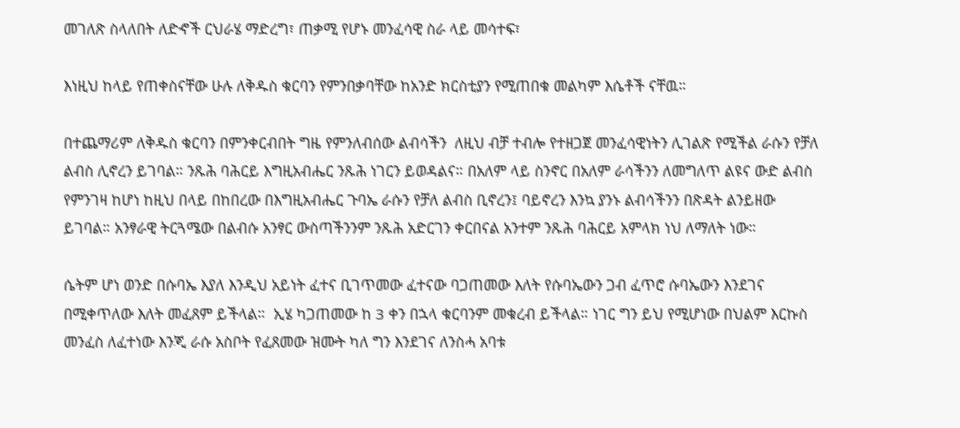መገለጽ ስላለበት ለድኆች ርህራሄ ማድረግ፣ ጠቃሚ የሆኑ መንፈሳዊ ስራ ላይ መሳተፍ፣

እነዚህ ከላይ የጠቀስናቸው ሁሉ ለቅዱስ ቁርባን የምንበቃባቸው ከአንድ ክርስቲያን የሚጠበቁ መልካም እሴቶች ናቸዉ።

በተጨማሪም ለቅዱስ ቁርባን በምንቀርብበት ግዜ የምንለብሰው ልብሳችን  ለዚህ ብቻ ተብሎ የተዘጋጀ መንፈሳዊነትን ሊገልጽ የሚችል ራሱን የቻለ ልብስ ሊኖረን ይገባል። ንጹሕ ባሕርይ እግዚአብሔር ንጹሕ ነገርን ይወዳልና። በአለም ላይ ስንኖር በአለም ራሳችንን ለመግለጥ ልዩና ውድ ልብስ የምንገዛ ከሆነ ከዚህ በላይ በከበረው በእግዚአብሔር ጉባኤ ራሱን የቻለ ልብስ ቢኖረን፤ ባይኖረን እንኳ ያንኑ ልብሳችንን በጽዳት ልንይዘው ይገባል። አንፃራዊ ትርጓሜው በልብሱ አንፃር ውስጣችንንም ንጹሕ አድርገን ቀርበናል አንተም ንጹሕ ባሕርይ አምላክ ነህ ለማለት ነው።

ሴትም ሆነ ወንድ በሱባኤ እያለ እንዲህ አይነት ፈተና ቢገጥመው ፈተናው ባጋጠመው እለት የሱባኤውን ጋብ ፈጥሮ ሱባኤውን እንደገና በሚቀጥለው እለት መፈጸም ይችላል።  ኢሄ ካጋጠመው ከ 3 ቀን በኋላ ቁርባንም መቁረብ ይችላል። ነገር ግን ይህ የሚሆነው በህልም እርኩስ መንፈስ ለፈተነው እንጂ ራሱ አስቦት የፈጸመው ዝሙት ካለ ግን እንደገና ለንስሓ አባቱ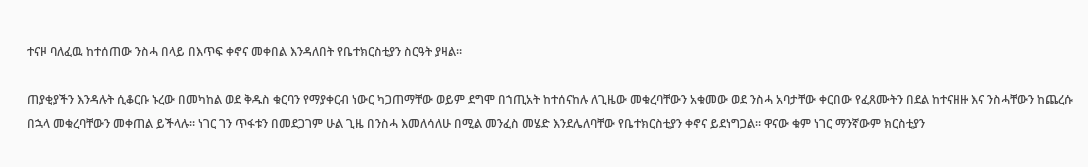ተናዞ ባለፈዉ ከተሰጠው ንስሓ በላይ በእጥፍ ቀኖና መቀበል እንዳለበት የቤተክርስቲያን ስርዓት ያዛል።

ጠያቂያችን እንዳሉት ሲቆርቡ ኑረው በመካከል ወደ ቅዱስ ቁርባን የማያቀርብ ነውር ካጋጠማቸው ወይም ደግሞ በኀጢአት ከተሰናከሉ ለጊዜው መቁረባቸውን አቁመው ወደ ንስሓ አባታቸው ቀርበው የፈጸሙትን በደል ከተናዘዙ እና ንስሓቸውን ከጨረሱ በኋላ መቁረባቸውን መቀጠል ይችላሉ። ነገር ገን ጥፋቱን በመደጋገም ሁል ጊዜ በንስሓ እመለሳለሁ በሚል መንፈስ መሄድ እንደሌለባቸው የቤተክርስቲያን ቀኖና ይደነግጋል። ዋናው ቁም ነገር ማንኛውም ክርስቲያን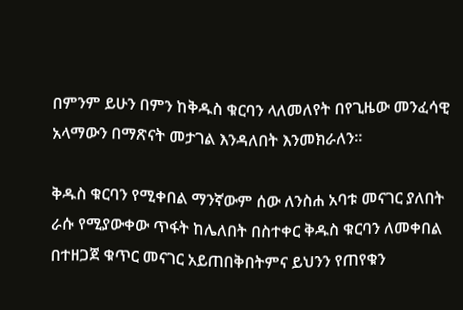በምንም ይሁን በምን ከቅዱስ ቁርባን ላለመለየት በየጊዜው መንፈሳዊ አላማውን በማጽናት መታገል እንዳለበት እንመክራለን።

ቅዱስ ቁርባን የሚቀበል ማንኛውም ሰው ለንስሐ አባቱ መናገር ያለበት ራሱ የሚያውቀው ጥፋት ከሌለበት በስተቀር ቅዱስ ቁርባን ለመቀበል በተዘጋጀ ቁጥር መናገር አይጠበቅበትምና ይህንን የጠየቁን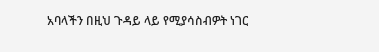አባላችን በዚህ ጉዳይ ላይ የሚያሳስብዎት ነገር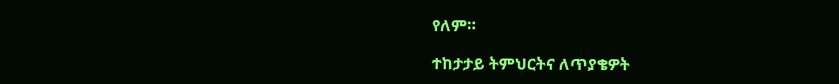የለም።

ተከታታይ ትምህርትና ለጥያቄዎት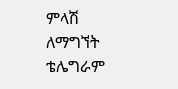ምላሽ ለማግኘት ቴሌግራም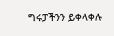ግሩፓችንን ይቀላቀሉ